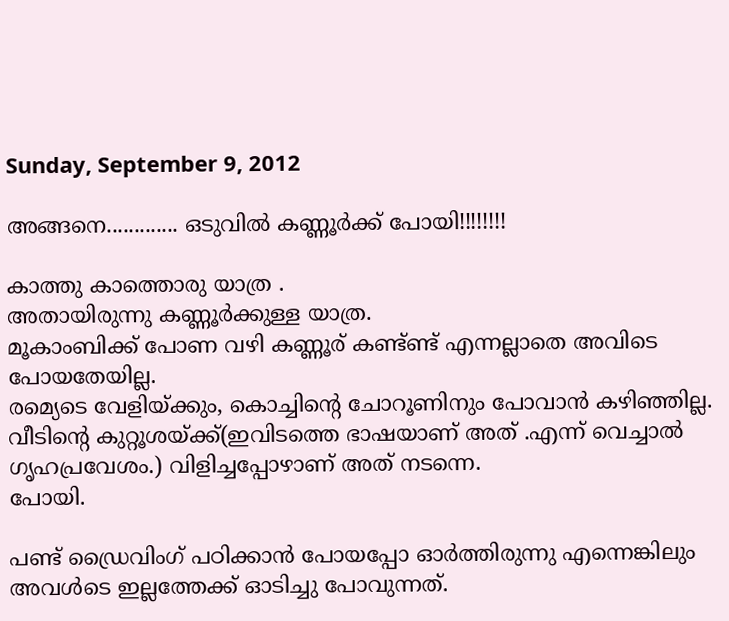Sunday, September 9, 2012

അങ്ങനെ............. ഒടുവില്‍ കണ്ണൂര്‍ക്ക്‌ പോയി!!!!!!!!

കാത്തു കാത്തൊരു യാത്ര .
അതായിരുന്നു കണ്ണൂര്‍ക്കുള്ള യാത്ര.
മൂകാംബിക്ക് പോണ വഴി കണ്ണൂര് കണ്ട്ണ്ട് എന്നല്ലാതെ അവിടെ പോയതേയില്ല.
രമ്യെടെ വേളിയ്ക്കും, കൊച്ചിന്റെ ചോറൂണിനും പോവാന്‍ കഴിഞ്ഞില്ല.
വീടിന്‍റെ കുറ്റൂശയ്ക്ക്(ഇവിടത്തെ ഭാഷയാണ് അത് .എന്ന് വെച്ചാല്‍ ഗൃഹപ്രവേശം.) വിളിച്ചപ്പോഴാണ് അത് നടന്നെ.
പോയി.

പണ്ട് ഡ്രൈവിംഗ് പഠിക്കാന്‍ പോയപ്പോ ഓര്‍ത്തിരുന്നു എന്നെങ്കിലും അവള്‍ടെ ഇല്ലത്തേക്ക് ഓടിച്ചു പോവുന്നത്.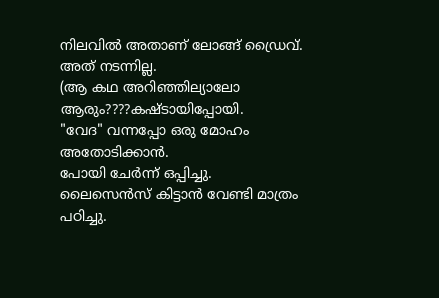നിലവില്‍ അതാണ്‌ ലോങ്ങ്‌ ഡ്രൈവ്.
അത് നടന്നില്ല.
(ആ കഥ അറിഞ്ഞില്യാലോ ആരും????കഷ്ടായിപ്പോയി.
"വേദ" വന്നപ്പോ ഒരു മോഹം അതോടിക്കാന്‍.
പോയി ചേര്‍ന്ന് ഒപ്പിച്ചു.
ലൈസെന്‍സ് കിട്ടാന്‍ വേണ്ടി മാത്രം പഠിച്ചു.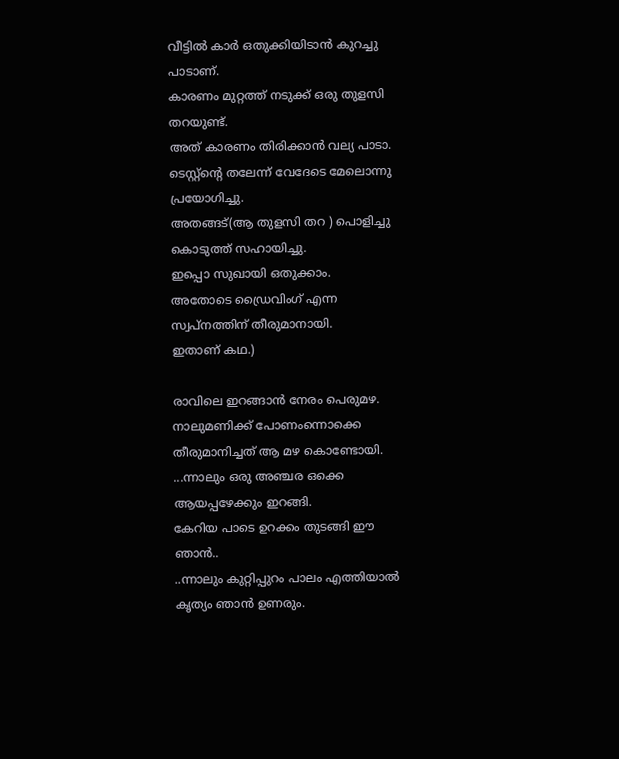വീട്ടില്‍ കാര്‍ ഒതുക്കിയിടാന്‍ കുറച്ചു പാടാണ്.
കാരണം മുറ്റത്ത് നടുക്ക് ഒരു തുളസി തറയുണ്ട്.
അത് കാരണം തിരിക്കാന്‍ വല്യ പാടാ.
ടെസ്റ്റ്‌ന്‍റെ തലേന്ന് വേദേടെ മേലൊന്നു പ്രയോഗിച്ചു.
അതങ്ങട്(ആ തുളസി തറ ) പൊളിച്ചു കൊടുത്ത് സഹായിച്ചു.
ഇപ്പൊ സുഖായി ഒതുക്കാം.
അതോടെ ഡ്രൈവിംഗ് എന്ന സ്വപ്നത്തിന് തീരുമാനായി.
ഇതാണ് കഥ.)

രാവിലെ ഇറങ്ങാന്‍ നേരം പെരുമഴ.
നാലുമണിക്ക് പോണംന്നൊക്കെ തീരുമാനിച്ചത് ആ മഴ കൊണ്ടോയി.
...ന്നാലും ഒരു അഞ്ചര ഒക്കെ ആയപ്പഴേക്കും ഇറങ്ങി.
കേറിയ പാടെ ഉറക്കം തുടങ്ങി ഈ ഞാന്‍..
..ന്നാലും കുറ്റിപ്പുറം പാലം എത്തിയാല്‍ കൃത്യം ഞാന്‍ ഉണരും.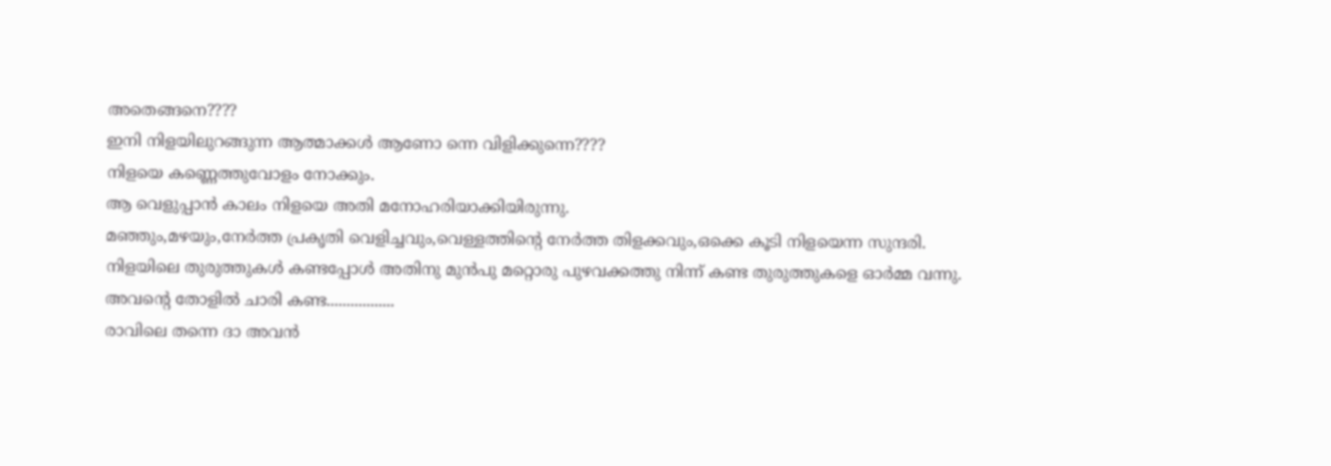അതെങ്ങനെ????
ഇനി നിളയിലുറങ്ങുന്ന ആത്മാക്കള്‍ ആണോ ന്നെ വിളിക്കുന്നെ????
നിളയെ കണ്ണെത്തുവോളം നോക്കും.
ആ വെളുപ്പാന്‍ കാലം നിളയെ അതി മനോഹരിയാക്കിയിരുന്നു.
മഞ്ഞും,മഴയും,നേര്‍ത്ത പ്രകൃതി വെളിച്ചവും,വെള്ളത്തിന്‍റെ നേര്‍ത്ത തിളക്കവും,ഒക്കെ കൂടി നിളയെന്ന സുന്ദരി.
നിളയിലെ തുരുത്തുകള്‍ കണ്ടപ്പോള്‍ അതിനു മുന്‍പു മറ്റൊരു പുഴവക്കത്തു നിന്ന് കണ്ട തുരുത്തുകളെ ഓര്‍മ്മ വന്നു.
അവന്‍റെ തോളില്‍ ചാരി കണ്ട.................
രാവിലെ തന്നെ ദാ അവന്‍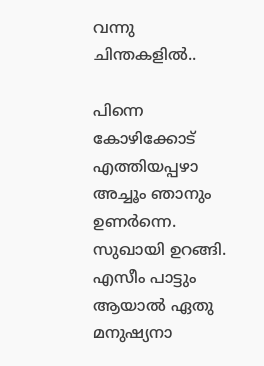വന്നു ചിന്തകളില്‍..

പിന്നെ കോഴിക്കോട് എത്തിയപ്പഴാ അച്ചൂം ഞാനും ഉണര്‍ന്നെ.
സുഖായി ഉറങ്ങി.
എസീം പാട്ടും ആയാല്‍ ഏതു മനുഷ്യനാ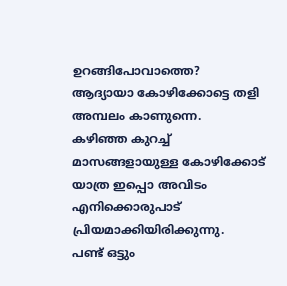ഉറങ്ങിപോവാത്തെ?
ആദ്യായാ കോഴിക്കോട്ടെ തളി അമ്പലം കാണുന്നെ.
കഴിഞ്ഞ കുറച്ച് മാസങ്ങളായുള്ള കോഴിക്കോട് യാത്ര ഇപ്പൊ അവിടം എനിക്കൊരുപാട് പ്രിയമാക്കിയിരിക്കുന്നു.
പണ്ട് ഒട്ടും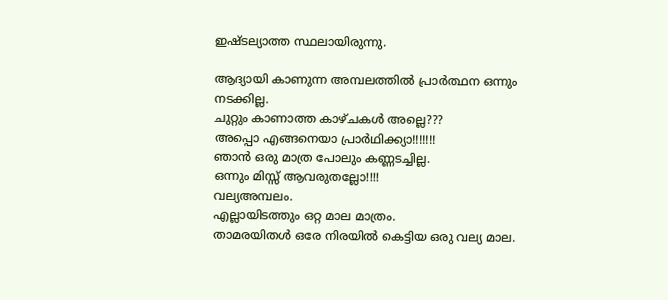ഇഷ്ടല്യാത്ത സ്ഥലായിരുന്നു.

ആദ്യായി കാണുന്ന അമ്പലത്തില്‍ പ്രാര്‍ത്ഥന ഒന്നും നടക്കില്ല.
ചുറ്റും കാണാത്ത കാഴ്ചകള്‍ അല്ലെ???
അപ്പൊ എങ്ങനെയാ പ്രാര്‍ഥിക്ക്യാ!!!!!!!
ഞാന്‍ ഒരു മാത്ര പോലും കണ്ണടച്ചില്ല.
ഒന്നും മിസ്സ്‌ ആവരുതല്ലോ!!!!
വല്യഅമ്പലം.
എല്ലായിടത്തും ഒറ്റ മാല മാത്രം.
താമരയിതള്‍ ഒരേ നിരയില്‍ കെട്ടിയ ഒരു വല്യ മാല.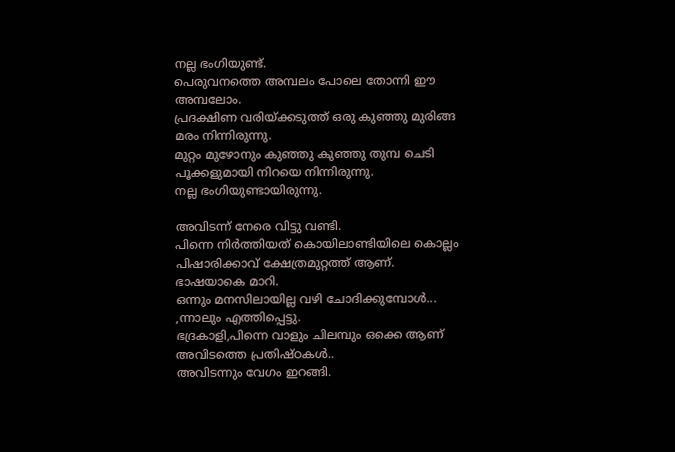നല്ല ഭംഗിയുണ്ട്.
പെരുവനത്തെ അമ്പലം പോലെ തോന്നി ഈ അമ്പലോം.
പ്രദക്ഷിണ വരിയ്ക്കടുത്ത് ഒരു കുഞ്ഞു മുരിങ്ങ മരം നിന്നിരുന്നു.
മുറ്റം മുഴോനും കുഞ്ഞു കുഞ്ഞു തുമ്പ ചെടി പൂക്കളുമായി നിറയെ നിന്നിരുന്നു.
നല്ല ഭംഗിയുണ്ടായിരുന്നു.

അവിടന്ന് നേരെ വിട്ടു വണ്ടി.
പിന്നെ നിര്‍ത്തിയത് കൊയിലാണ്ടിയിലെ കൊല്ലം പിഷാരിക്കാവ്‌ ക്ഷേത്രമുറ്റത്ത് ആണ്.
ഭാഷയാകെ മാറി.
ഒന്നും മനസിലായില്ല വഴി ചോദിക്കുമ്പോള്‍... ,ന്നാലും എത്തിപ്പെട്ടു.
ഭദ്രകാളി,പിന്നെ വാളും ചിലമ്പും ഒക്കെ ആണ് അവിടത്തെ പ്രതിഷ്ഠകള്‍..
അവിടന്നും വേഗം ഇറങ്ങി.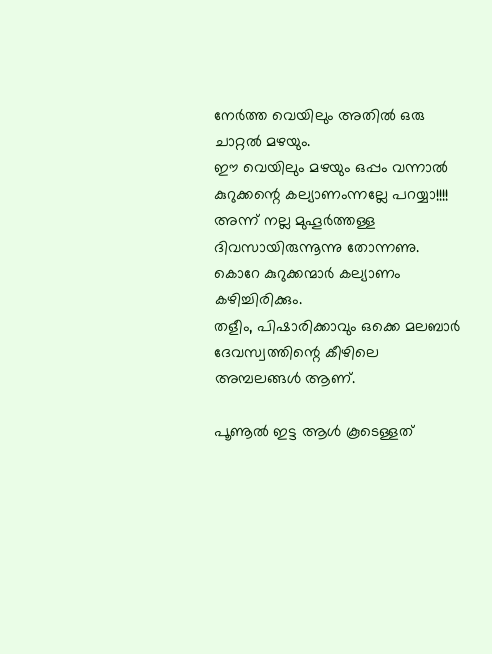നേര്‍ത്ത വെയിലും അതില്‍ ഒരു ചാറ്റല്‍ മഴയും.
ഈ വെയിലും മഴയും ഒപ്പം വന്നാല്‍ കുറുക്കന്റെ കല്യാണംന്നല്ലേ പറയ്യാ!!!!
അന്ന് നല്ല മുഹൂര്‍ത്തള്ള ദിവസായിരുന്നൂന്നു തോന്നണു.
കൊറേ കുറുക്കന്മാര്‍ കല്യാണം കഴിച്ചിരിക്കും.
തളീം, പിഷാരിക്കാവും ഒക്കെ മലബാര്‍ ദേവസ്വത്തിന്റെ കീഴിലെ അമ്പലങ്ങള്‍ ആണ്.

പൂണൂല്‍ ഇട്ട ആള്‍ കൂടെള്ളത്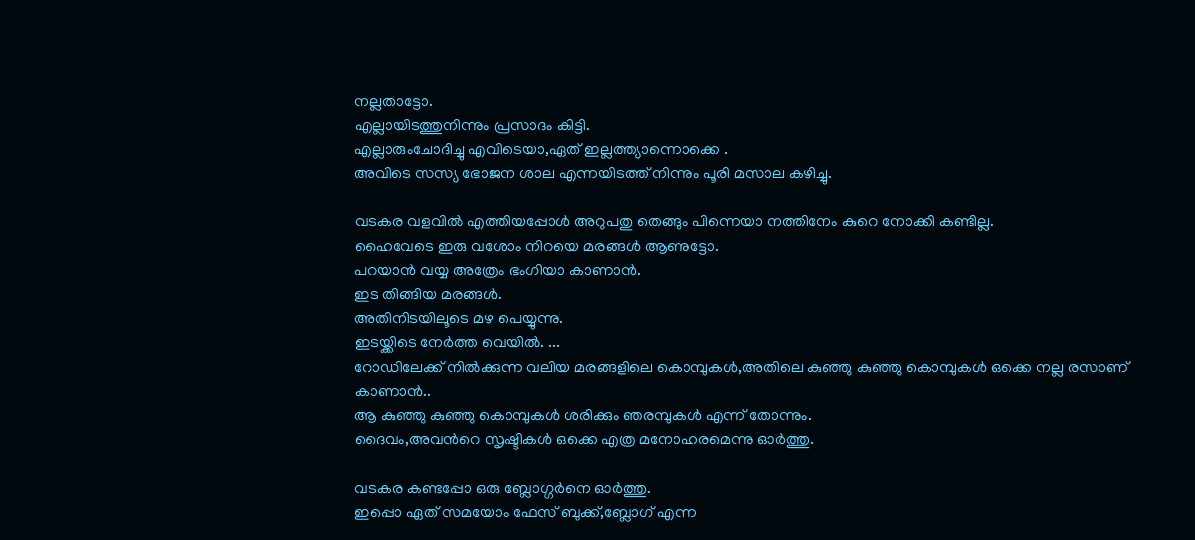നല്ലതാട്ടോ.
എല്ലായിടത്തുനിന്നും പ്രസാദം കിട്ടി.
എല്ലാരുംചോദിച്ചു എവിടെയാ,ഏത് ഇല്ലത്ത്യാന്നൊക്കെ .
അവിടെ സസ്യ ഭോജന ശാല എന്നയിടത്ത് നിന്നും പൂരി മസാല കഴിച്ചു.

വടകര വളവില്‍ എത്തിയപ്പോള്‍ അറുപതു തെങ്ങും പിന്നെയാ നത്തിനേം കുറെ നോക്കി കണ്ടില്ല.
ഹൈവേടെ ഇരു വശോം നിറയെ മരങ്ങള്‍ ആണുട്ടോ.
പറയാന്‍ വയ്യ അത്രേം ഭംഗിയാ കാണാന്‍.
ഇട തിങ്ങിയ മരങ്ങള്‍.
അതിനിടയിലൂടെ മഴ പെയ്യുന്നു.
ഇടയ്ക്കിടെ നേര്‍ത്ത വെയില്‍. ...
റോഡിലേക്ക് നില്‍ക്കുന്ന വലിയ മരങ്ങളിലെ കൊമ്പുകള്‍,അതിലെ കുഞ്ഞു കുഞ്ഞു കൊമ്പുകള്‍ ഒക്കെ നല്ല രസാണ് കാണാന്‍..
ആ കുഞ്ഞു കുഞ്ഞു കൊമ്പുകള്‍ ശരിക്കും ഞരമ്പുകള്‍ എന്ന് തോന്നും.
ദൈവം,അവന്‍റെ സൃഷ്ടികള്‍ ഒക്കെ എത്ര മനോഹരമെന്നു ഓര്‍ത്തു.

വടകര കണ്ടപ്പോ ഒരു ബ്ലോഗ്ഗര്‍നെ ഓര്‍ത്തു.
ഇപ്പൊ ഏത് സമയോം ഫേസ് ബുക്ക്‌,ബ്ലോഗ്‌ എന്ന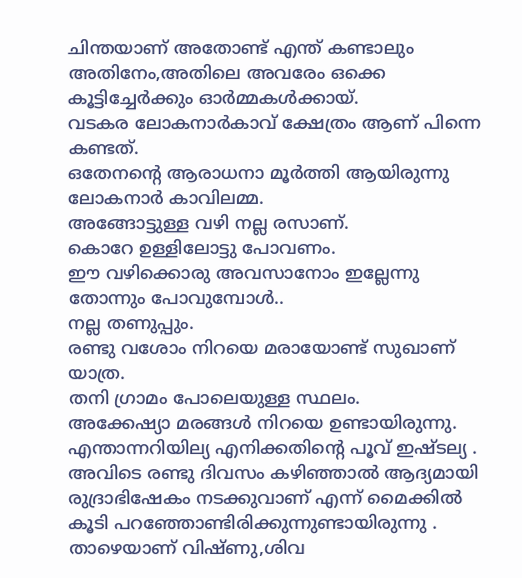ചിന്തയാണ് അതോണ്ട് എന്ത് കണ്ടാലും അതിനേം,അതിലെ അവരേം ഒക്കെ കൂട്ടിച്ചേര്‍ക്കും ഓര്‍മ്മകള്‍ക്കായ്.
വടകര ലോകനാര്‍കാവ് ക്ഷേത്രം ആണ് പിന്നെ കണ്ടത്.
ഒതേനന്റെ ആരാധനാ മൂര്‍ത്തി ആയിരുന്നു ലോകനാര്‍ കാവിലമ്മ.
അങ്ങോട്ടുള്ള വഴി നല്ല രസാണ്.
കൊറേ ഉള്ളിലോട്ടു പോവണം.
ഈ വഴിക്കൊരു അവസാനോം ഇല്ലേന്നു തോന്നും പോവുമ്പോള്‍..
നല്ല തണുപ്പും.
രണ്ടു വശോം നിറയെ മരായോണ്ട് സുഖാണ് യാത്ര.
തനി ഗ്രാമം പോലെയുള്ള സ്ഥലം.
അക്കേഷ്യാ മരങ്ങള്‍ നിറയെ ഉണ്ടായിരുന്നു.
എന്താന്നറിയില്യ എനിക്കതിന്റെ പൂവ് ഇഷ്ടല്യ .
അവിടെ രണ്ടു ദിവസം കഴിഞ്ഞാല്‍ ആദ്യമായി രുദ്രാഭിഷേകം നടക്കുവാണ് എന്ന് മൈക്കില്‍ കൂടി പറഞ്ഞോണ്ടിരിക്കുന്നുണ്ടായിരുന്നു .
താഴെയാണ് വിഷ്ണു,ശിവ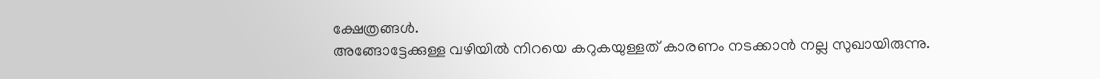ക്ഷേത്രങ്ങള്‍.
അങ്ങോട്ടേക്കുള്ള വഴിയില്‍ നിറയെ കറുകയുള്ളത് കാരണം നടക്കാന്‍ നല്ല സുഖായിരുന്നു.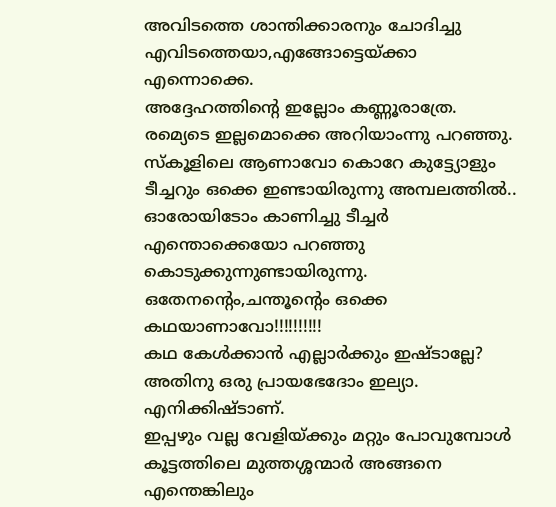അവിടത്തെ ശാന്തിക്കാരനും ചോദിച്ചു എവിടത്തെയാ,എങ്ങോട്ടെയ്ക്കാ എന്നൊക്കെ.
അദ്ദേഹത്തിന്റെ ഇല്ലോം കണ്ണൂരാത്രേ.
രമ്യെടെ ഇല്ലമൊക്കെ അറിയാംന്നു പറഞ്ഞു.
സ്കൂളിലെ ആണാവോ കൊറേ കുട്ട്യോളും ടീച്ചറും ഒക്കെ ഇണ്ടായിരുന്നു അമ്പലത്തില്‍..
ഓരോയിടോം കാണിച്ചു ടീച്ചര്‍ എന്തൊക്കെയോ പറഞ്ഞു കൊടുക്കുന്നുണ്ടായിരുന്നു.
ഒതേനന്റെം,ചന്തൂന്റെം ഒക്കെ കഥയാണാവോ!!!!!!!!!!
കഥ കേള്‍ക്കാന്‍ എല്ലാര്‍ക്കും ഇഷ്ടാല്ലേ?
അതിനു ഒരു പ്രായഭേദോം ഇല്യാ.
എനിക്കിഷ്ടാണ്.
ഇപ്പഴും വല്ല വേളിയ്ക്കും മറ്റും പോവുമ്പോള്‍ കൂട്ടത്തിലെ മുത്തശ്ശന്മാര്‍ അങ്ങനെ എന്തെങ്കിലും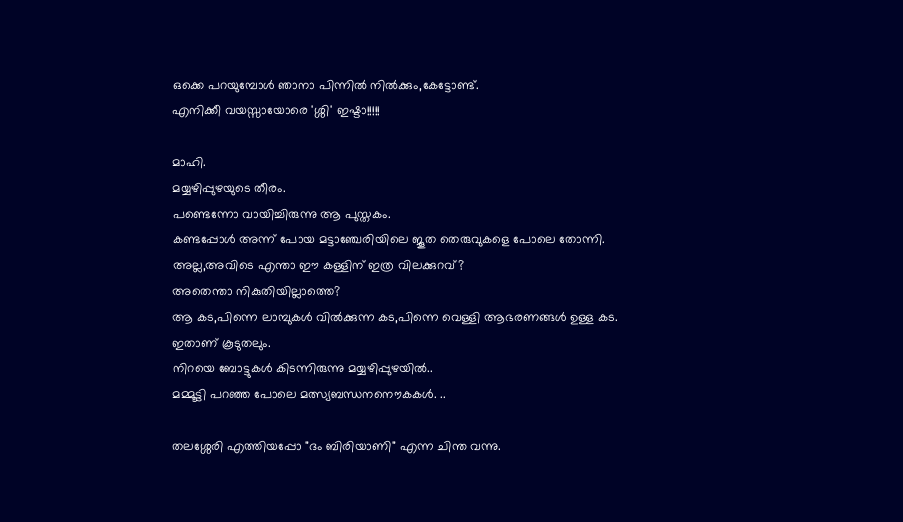ഒക്കെ പറയുമ്പോള്‍ ഞാനാ പിന്നില്‍ നില്‍ക്കും,കേട്ടോണ്ട്.
എനിക്കീ വയസ്സായോരെ 'ശ്ശി' ഇഷ്ടാ!!!!!

മാഹി.
മയ്യഴിപ്പുഴയുടെ തീരം.
പണ്ടെന്നോ വായിച്ചിരുന്നു ആ പുസ്തകം.
കണ്ടപ്പോള്‍ അന്ന് പോയ മട്ടാഞ്ചേരിയിലെ ജൂത തെരുവുകളെ പോലെ തോന്നി.
അല്ല,അവിടെ എന്താ ഈ കള്ളിന് ഇത്ര വിലക്കുറവ്?
അതെന്താ നികുതിയില്ലാത്തെ?
ആ കട,പിന്നെ ലാമ്പുകള്‍ വില്‍ക്കുന്ന കട,പിന്നെ വെള്ളി ആഭരണങ്ങള്‍ ഉള്ള കട.
ഇതാണ് കൂടുതലും.
നിറയെ ബോട്ടുകള്‍ കിടന്നിരുന്നു മയ്യഴിപ്പുഴയില്‍..
മമ്മൂട്ടി പറഞ്ഞ പോലെ മത്സ്യബന്ധനനൌകകള്‍. ..

തലശ്ശേരി എത്തിയപ്പോ "ദം ബിരിയാണി" എന്ന ചിന്ത വന്നു.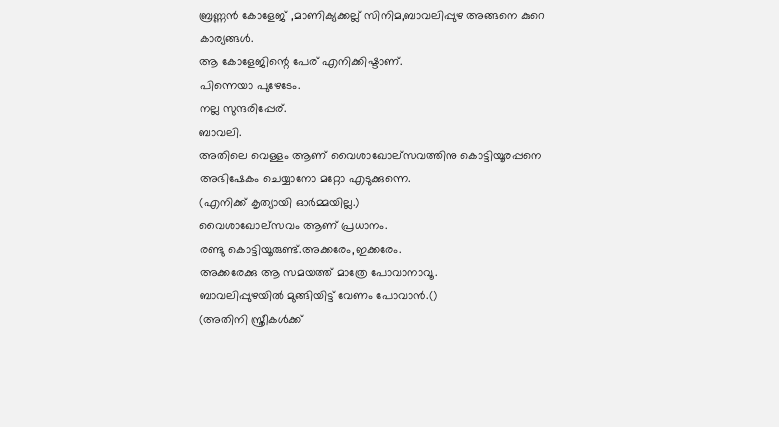ബ്രണ്ണന്‍ കോളേജ് ,മാണിക്യക്കല്ല് സിനിമ,ബാവലിപ്പുഴ അങ്ങനെ കുറെ കാര്യങ്ങള്‍.
ആ കോളേജിന്റെ പേര് എനിക്കിഷ്ടാണ്.
പിന്നെയാ പുഴേടേം.
നല്ല സുന്ദരിപ്പേര്.
ബാവലി.
അതിലെ വെള്ളം ആണ് വൈശാഖോല്സവത്തിനു കൊട്ടിയൂരപ്പനെ അഭിഷേകം ചെയ്യാനോ മറ്റോ എടുക്കുന്നെ.
(എനിക്ക് കൃത്യായി ഓര്‍മ്മയില്ല.)
വൈശാഖോല്സവം ആണ് പ്രധാനം.
രണ്ടു കൊട്ടിയൂരുണ്ട്.അക്കരേം,ഇക്കരേം.
അക്കരേക്കു ആ സമയത്ത് മാത്രേ പോവാനാവൂ.
ബാവലിപ്പുഴയില്‍ മുങ്ങിയിട്ട് വേണം പോവാന്‍.()
(അതിനി സ്ത്രീകള്‍ക്ക്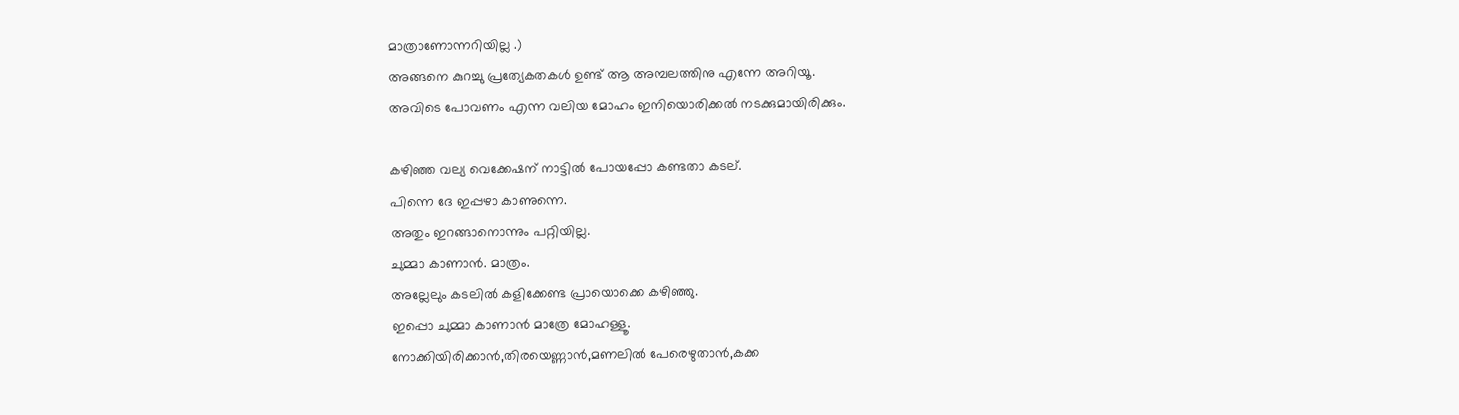മാത്രാണോന്നറിയില്ല .)
അങ്ങനെ കുറച്ചു പ്രത്യേകതകള്‍ ഉണ്ട് ആ അമ്പലത്തിനു എന്നേ അറിയൂ.
അവിടെ പോവണം എന്ന വലിയ മോഹം ഇനിയൊരിക്കല്‍ നടക്കുമായിരിക്കും.

കഴിഞ്ഞ വല്യ വെക്കേഷന് നാട്ടില്‍ പോയപ്പോ കണ്ടതാ കടല്.
പിന്നെ ദേ ഇപ്പഴാ കാണുന്നെ.
അതും ഇറങ്ങാനൊന്നും പറ്റിയില്ല.
ചുമ്മാ കാണാന്‍. മാത്രം.
അല്ലേലും കടലില്‍ കളിക്കേണ്ട പ്രായൊക്കെ കഴിഞ്ഞു.
ഇപ്പൊ ചുമ്മാ കാണാന്‍ മാത്രേ മോഹള്ളൂ.
നോക്കിയിരിക്കാന്‍,തിരയെണ്ണാന്‍,മണലില്‍ പേരെഴുതാന്‍,കക്ക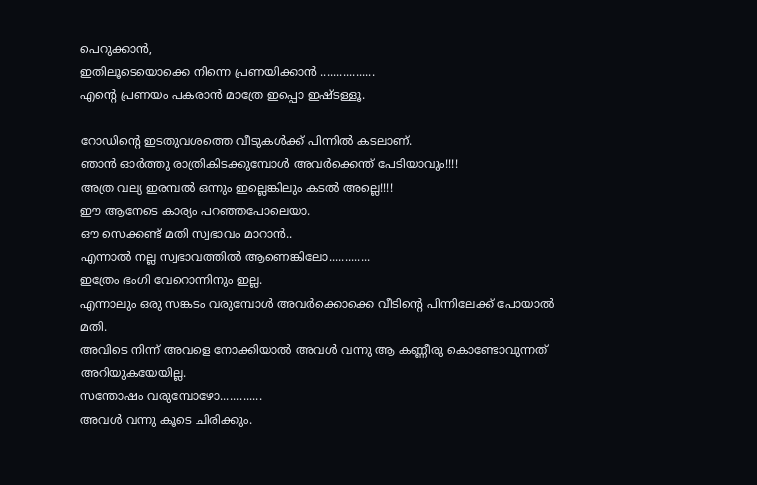പെറുക്കാന്‍,
ഇതിലൂടെയൊക്കെ നിന്നെ പ്രണയിക്കാന്‍ .................
എന്‍റെ പ്രണയം പകരാന്‍ മാത്രേ ഇപ്പൊ ഇഷ്ടള്ളൂ.

റോഡിന്‍റെ ഇടതുവശത്തെ വീടുകള്‍ക്ക് പിന്നില്‍ കടലാണ്.
ഞാന്‍ ഓര്‍ത്തു രാത്രികിടക്കുമ്പോള്‍ അവര്‍ക്കെന്ത് പേടിയാവും!!!!
അത്ര വല്യ ഇരമ്പല്‍ ഒന്നും ഇല്ലെങ്കിലും കടല്‍ അല്ലെ!!!!
ഈ ആനേടെ കാര്യം പറഞ്ഞപോലെയാ.
ഔ സെക്കണ്ട് മതി സ്വഭാവം മാറാന്‍..
എന്നാല്‍ നല്ല സ്വഭാവത്തില്‍ ആണെങ്കിലോ.............
ഇത്രേം ഭംഗി വേറൊന്നിനും ഇല്ല.
എന്നാലും ഒരു സങ്കടം വരുമ്പോള്‍ അവര്‍ക്കൊക്കെ വീടിന്റെ പിന്നിലേക്ക്‌ പോയാല്‍ മതി.
അവിടെ നിന്ന് അവളെ നോക്കിയാല്‍ അവള്‍ വന്നു ആ കണ്ണീരു കൊണ്ടോവുന്നത് അറിയുകയേയില്ല.
സന്തോഷം വരുമ്പോഴോ.............
അവള്‍ വന്നു കൂടെ ചിരിക്കും.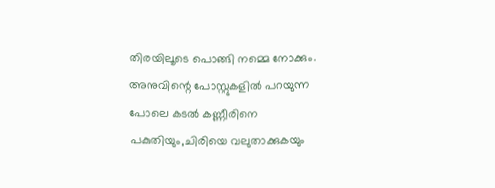തിരയിലൂടെ പൊങ്ങി നമ്മെ നോക്കും.
അനുവിന്റെ പോസ്റ്റുകളില്‍ പറയുന്ന പോലെ കടല്‍ കണ്ണീരിനെ പകുതിയും,ചിരിയെ വലുതാക്കുകയും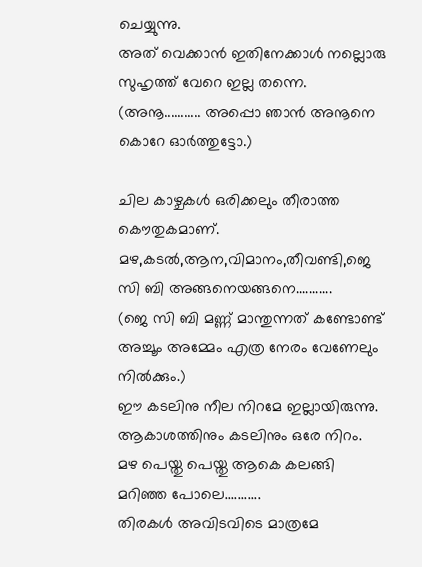ചെയ്യുന്നു.
അത് വെക്കാന്‍ ഇതിനേക്കാള്‍ നല്ലൊരു സുഹൃത്ത് വേറെ ഇല്ല തന്നെ.
(അനൂ........... അപ്പൊ ഞാന്‍ അനൂനെ കൊറേ ഓര്‍ത്തുട്ടോ.)

ചില കാഴ്ചകള്‍ ഒരിക്കലും തീരാത്ത കൌതുകമാണ്.
മഴ,കടല്‍,ആന,വിമാനം,തീവണ്ടി,ജെ സി ബി അങ്ങനെയങ്ങനെ...........
(ജെ സി ബി മണ്ണ് മാന്തുന്നത് കണ്ടോണ്ട് അച്ചൂം അമ്മേം എത്ര നേരം വേണേലും നില്‍ക്കും.)
ഈ കടലിനു നീല നിറമേ ഇല്ലായിരുന്നു.
ആകാശത്തിനും കടലിനും ഒരേ നിറം.
മഴ പെയ്തു പെയ്തു ആകെ കലങ്ങി മറിഞ്ഞ പോലെ...........
തിരകള്‍ അവിടവിടെ മാത്രമേ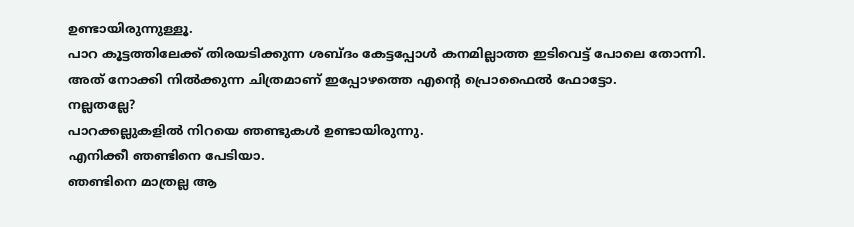ഉണ്ടായിരുന്നുള്ളൂ.
പാറ കൂട്ടത്തിലേക്ക് തിരയടിക്കുന്ന ശബ്ദം കേട്ടപ്പോള്‍ കനമില്ലാത്ത ഇടിവെട്ട് പോലെ തോന്നി.
അത് നോക്കി നില്‍ക്കുന്ന ചിത്രമാണ് ഇപ്പോഴത്തെ എന്റെ പ്രൊഫൈല്‍ ഫോട്ടോ.
നല്ലതല്ലേ?
പാറക്കല്ലുകളില്‍ നിറയെ ഞണ്ടുകള്‍ ഉണ്ടായിരുന്നു.
എനിക്കീ ഞണ്ടിനെ പേടിയാ.
ഞണ്ടിനെ മാത്രല്ല ആ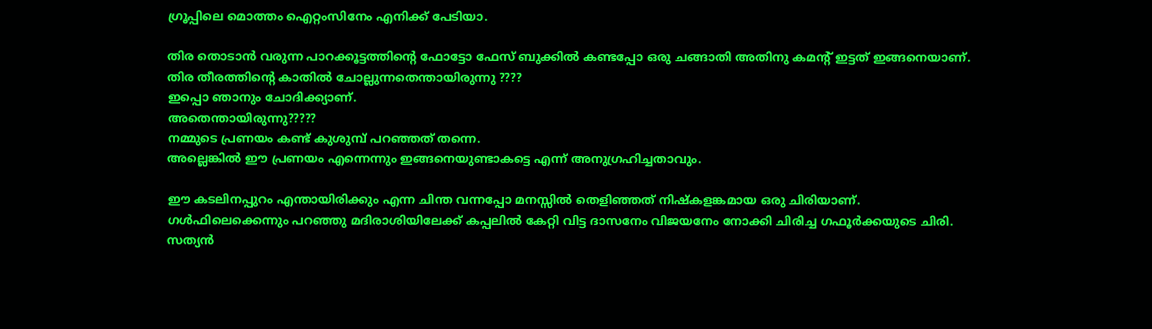ഗ്രൂപ്പിലെ മൊത്തം ഐറ്റംസിനേം എനിക്ക് പേടിയാ.

തിര തൊടാന്‍ വരുന്ന പാറക്കൂട്ടത്തിന്റെ ഫോട്ടോ ഫേസ് ബുക്കില്‍ കണ്ടപ്പോ ഒരു ചങ്ങാതി അതിനു കമന്റ്‌ ഇട്ടത് ഇങ്ങനെയാണ്.
തിര തീരത്തിന്റെ കാതില്‍ ചോല്ലുന്നതെന്തായിരുന്നു ????
ഇപ്പൊ ഞാനും ചോദിക്ക്യാണ്.
അതെന്തായിരുന്നു?????
നമ്മുടെ പ്രണയം കണ്ട് കുശുമ്പ് പറഞ്ഞത് തന്നെ.
അല്ലെങ്കില്‍ ഈ പ്രണയം എന്നെന്നും ഇങ്ങനെയുണ്ടാകട്ടെ എന്ന് അനുഗ്രഹിച്ചതാവും.

ഈ കടലിനപ്പുറം എന്തായിരിക്കും എന്ന ചിന്ത വന്നപ്പോ മനസ്സില്‍ തെളിഞ്ഞത് നിഷ്കളങ്കമായ ഒരു ചിരിയാണ്.
ഗള്‍ഫിലെക്കെന്നും പറഞ്ഞു മദിരാശിയിലേക്ക് കപ്പലില്‍ കേറ്റി വിട്ട ദാസനേം വിജയനേം നോക്കി ചിരിച്ച ഗഫൂര്‍ക്കയുടെ ചിരി.
സത്യന്‍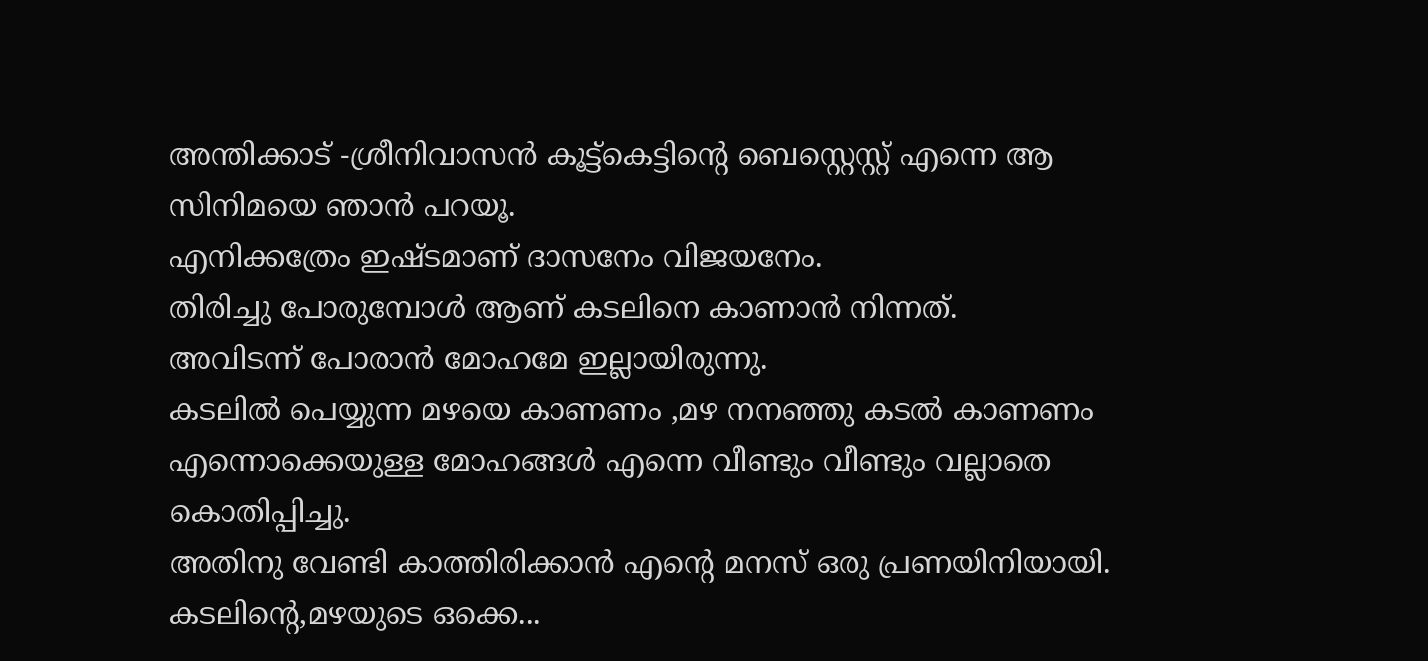അന്തിക്കാട് -ശ്രീനിവാസന്‍ കൂട്ട്കെട്ടിന്റെ ബെസ്റ്റെസ്റ്റ് എന്നെ ആ സിനിമയെ ഞാന്‍ പറയൂ.
എനിക്കത്രേം ഇഷ്ടമാണ് ദാസനേം വിജയനേം.
തിരിച്ചു പോരുമ്പോള്‍ ആണ് കടലിനെ കാണാന്‍ നിന്നത്.
അവിടന്ന് പോരാന്‍ മോഹമേ ഇല്ലായിരുന്നു.
കടലില്‍ പെയ്യുന്ന മഴയെ കാണണം ,മഴ നനഞ്ഞു കടല്‍ കാണണം എന്നൊക്കെയുള്ള മോഹങ്ങള്‍ എന്നെ വീണ്ടും വീണ്ടും വല്ലാതെ കൊതിപ്പിച്ചു.
അതിനു വേണ്ടി കാത്തിരിക്കാന്‍ എന്‍റെ മനസ് ഒരു പ്രണയിനിയായി.
കടലിന്‍റെ,മഴയുടെ ഒക്കെ...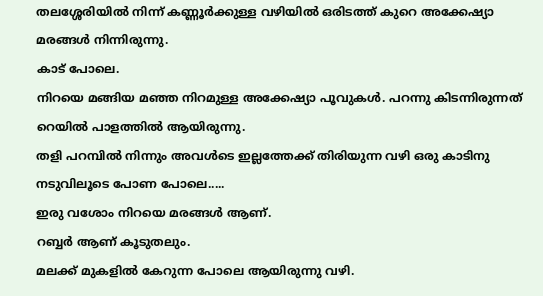തലശ്ശേരിയില്‍ നിന്ന് കണ്ണൂര്‍ക്കുള്ള വഴിയില്‍ ഒരിടത്ത് കുറെ അക്കേഷ്യാ മരങ്ങള്‍ നിന്നിരുന്നു.
കാട് പോലെ.
നിറയെ മങ്ങിയ മഞ്ഞ നിറമുള്ള അക്കേഷ്യാ പൂവുകള്‍. പറന്നു കിടന്നിരുന്നത് റെയില്‍ പാളത്തില്‍ ആയിരുന്നു.
തളി പറമ്പില്‍ നിന്നും അവള്‍ടെ ഇല്ലത്തേക്ക് തിരിയുന്ന വഴി ഒരു കാടിനു നടുവിലൂടെ പോണ പോലെ.....
ഇരു വശോം നിറയെ മരങ്ങള്‍ ആണ്.
റബ്ബര്‍ ആണ് കൂടുതലും.
മലക്ക് മുകളില്‍ കേറുന്ന പോലെ ആയിരുന്നു വഴി.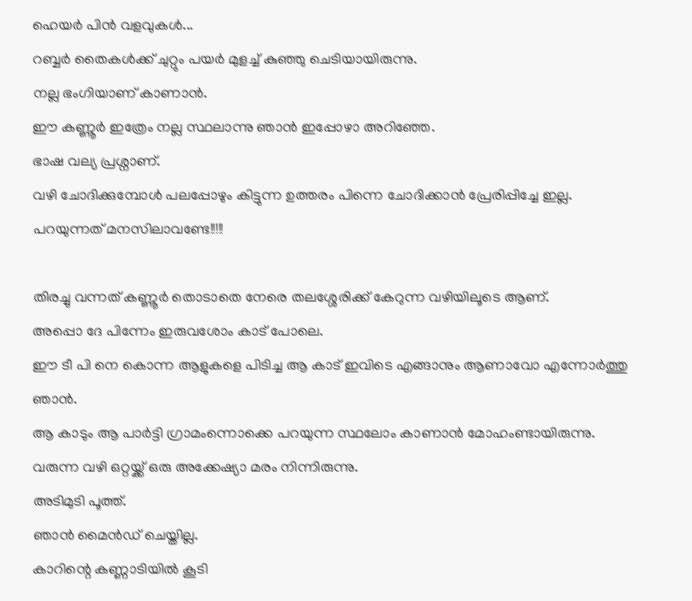ഹെയര്‍ പിന്‍ വളവുകള്‍...
റബ്ബര്‍ തൈകള്‍ക്ക് ചുറ്റും പയര്‍ മുളച്ച് കുഞ്ഞു ചെടിയായിരുന്നു.
നല്ല ഭംഗിയാണ് കാണാന്‍.
ഈ കണ്ണൂര്‍ ഇത്രേം നല്ല സ്ഥലാന്നു ഞാന്‍ ഇപ്പോഴാ അറിഞ്ഞേ.
ഭാഷ വല്യ പ്രശ്നാണ്.
വഴി ചോദിക്കുമ്പോള്‍ പലപ്പോഴും കിട്ടുന്ന ഉത്തരം പിന്നെ ചോദിക്കാന്‍ പ്രേരിപ്പിച്ചേ ഇല്ല.
പറയുന്നത് മനസിലാവണ്ടേ!!!!!

തിരച്ചു വന്നത് കണ്ണൂര്‍ തൊടാതെ നേരെ തലശ്ശേരിക്ക് കേറുന്ന വഴിയിലൂടെ ആണ്.
അപ്പൊ ദേ പിന്നേം ഇരുവശോം കാട് പോലെ.
ഈ ടീ പി നെ കൊന്ന ആളുകളെ പിടിച്ച ആ കാട് ഇവിടെ എങ്ങാനും ആണാവോ എന്നോര്‍ത്തു ഞാന്‍.
ആ കാടും ആ പാര്‍ട്ടി ഗ്രാമംന്നൊക്കെ പറയുന്ന സ്ഥലോം കാണാന്‍ മോഹംണ്ടായിരുന്നു.
വരുന്ന വഴി ഒറ്റയ്ക്ക് ഒരു അക്കേഷ്യാ മരം നിന്നിരുന്നു.
അടിമുടി പൂത്ത്.
ഞാന്‍ മൈന്‍ഡ് ചെയ്തില്ല.
കാറിന്റെ കണ്ണാടിയില്‍ കൂടി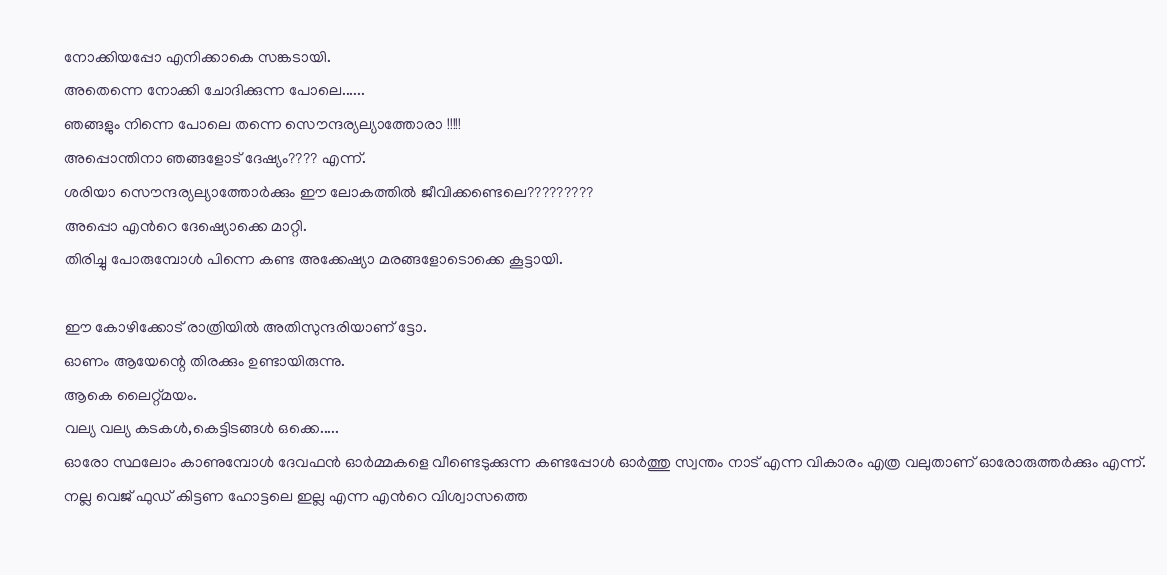നോക്കിയപ്പോ എനിക്കാകെ സങ്കടായി.
അതെന്നെ നോക്കി ചോദിക്കുന്ന പോലെ......
ഞങ്ങളും നിന്നെ പോലെ തന്നെ സൌന്ദര്യല്യാത്തോരാ !!!!!
അപ്പൊന്തിനാ ഞങ്ങളോട് ദേഷ്യം???? എന്ന്.
ശരിയാ സൌന്ദര്യല്യാത്തോര്‍ക്കും ഈ ലോകത്തില്‍ ജീവിക്കണ്ടെലെ?????????
അപ്പൊ എന്‍റെ ദേഷ്യൊക്കെ മാറ്റി.
തിരിച്ചു പോരുമ്പോള്‍ പിന്നെ കണ്ട അക്കേഷ്യാ മരങ്ങളോടൊക്കെ കൂട്ടായി.

ഈ കോഴിക്കോട് രാത്രിയില്‍ അതിസുന്ദരിയാണ് ട്ടോ.
ഓണം ആയേന്റെ തിരക്കും ഉണ്ടായിരുന്നു.
ആകെ ലൈറ്റ്മയം.
വല്യ വല്യ കടകള്‍,കെട്ടിടങ്ങള്‍ ഒക്കെ.....
ഓരോ സ്ഥലോം കാണുമ്പോള്‍ ദേവഫന്‍ ഓര്‍മ്മകളെ വീണ്ടെടുക്കുന്ന കണ്ടപ്പോള്‍ ഓര്‍ത്തു സ്വന്തം നാട് എന്ന വികാരം എത്ര വലുതാണ്‌ ഓരോരുത്തര്‍ക്കും എന്ന്.
നല്ല വെജ് ഫുഡ്‌ കിട്ടണ ഹോട്ടലെ ഇല്ല എന്ന എന്‍റെ വിശ്വാസത്തെ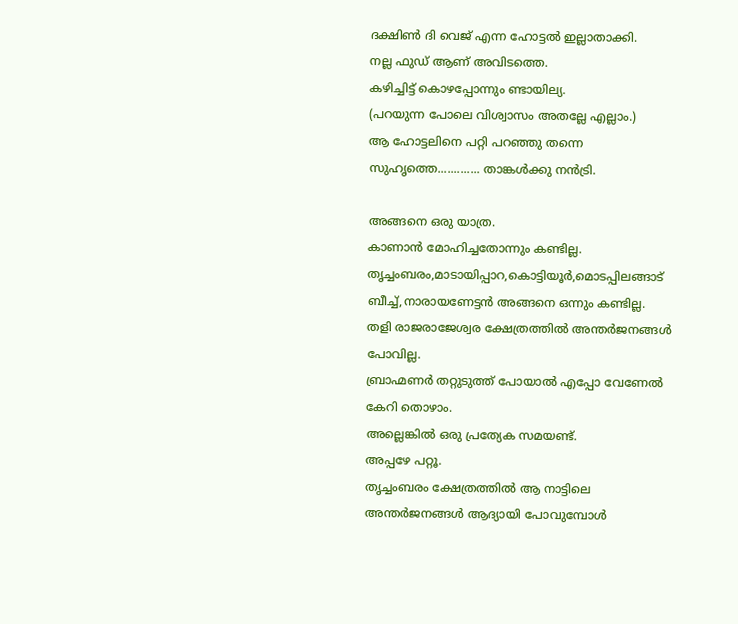ദക്ഷിണ്‍ ദി വെജ് എന്ന ഹോട്ടല്‍ ഇല്ലാതാക്കി.
നല്ല ഫുഡ്‌ ആണ് അവിടത്തെ.
കഴിച്ചിട്ട് കൊഴപ്പോന്നും ണ്ടായില്യ.
(പറയുന്ന പോലെ വിശ്വാസം അതല്ലേ എല്ലാം.)
ആ ഹോട്ടലിനെ പറ്റി പറഞ്ഞു തന്നെ സുഹൃത്തെ............. താങ്കള്‍ക്കു നന്‍ട്രി.

അങ്ങനെ ഒരു യാത്ര.
കാണാന്‍ മോഹിച്ചതോന്നും കണ്ടില്ല.
തൃച്ചംബരം,മാടായിപ്പാറ,കൊട്ടിയൂര്‍,മൊടപ്പിലങ്ങാട് ബീച്ച്,നാരായണേട്ടന്‍ അങ്ങനെ ഒന്നും കണ്ടില്ല.
തളി രാജരാജേശ്വര ക്ഷേത്രത്തില്‍ അന്തര്‍ജനങ്ങള്‍ പോവില്ല.
ബ്രാഹ്മണര്‍ തറ്റുടുത്ത്‌ പോയാല്‍ എപ്പോ വേണേല്‍ കേറി തൊഴാം.
അല്ലെങ്കില്‍ ഒരു പ്രത്യേക സമയണ്ട്.
അപ്പഴേ പറ്റൂ.
തൃച്ചംബരം ക്ഷേത്രത്തില്‍ ആ നാട്ടിലെ അന്തര്‍ജനങ്ങള്‍ ആദ്യായി പോവുമ്പോള്‍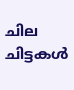ചില ചിട്ടകള്‍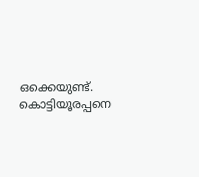ഒക്കെയുണ്ട്.
കൊട്ടിയൂരപ്പനെ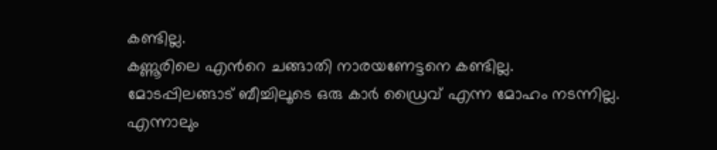കണ്ടില്ല.
കണ്ണൂരിലെ എന്‍റെ ചങ്ങാതി നാരയണേട്ടനെ കണ്ടില്ല.
മോടപ്പിലങ്ങാട് ബീച്ചിലൂടെ ഒരു കാര്‍ ഡ്രൈവ് എന്ന മോഹം നടന്നില്ല.
എന്നാലും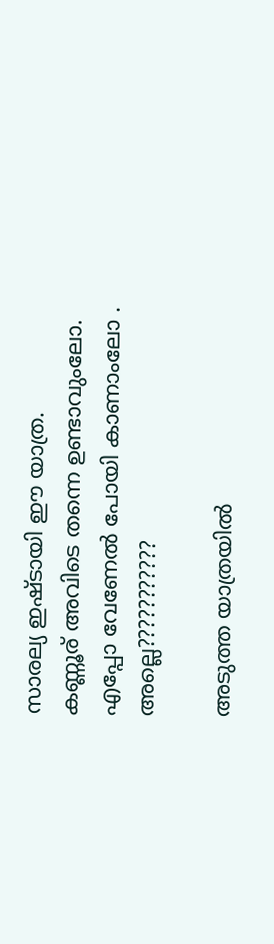സാരല്യ ഇഷ്ടായി ഈ യാത്ര.
കണ്ണൂര് അവിടെ തന്നെ ഉണ്ടാവുംലോ.
എപ്പോ വേണേല്‍ പോയി കാണാംലോ .
അല്ലെ???????????

അടുത്ത യാത്രയില്‍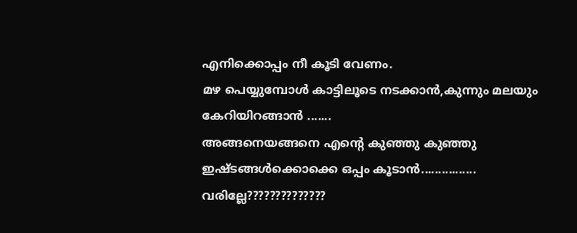എനിക്കൊപ്പം നീ കൂടി വേണം.
മഴ പെയ്യുമ്പോള്‍ കാട്ടിലൂടെ നടക്കാന്‍,കുന്നും മലയും കേറിയിറങ്ങാന്‍ .......
അങ്ങനെയങ്ങനെ എന്‍റെ കുഞ്ഞു കുഞ്ഞു ഇഷ്ടങ്ങള്‍ക്കൊക്കെ ഒപ്പം കൂടാന്‍................
വരില്ലേ??????????????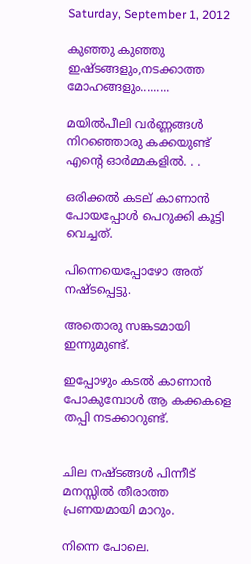Saturday, September 1, 2012

കുഞ്ഞു കുഞ്ഞു ഇഷ്ടങ്ങളും,നടക്കാത്ത മോഹങ്ങളും.........

മയില്‍‌പീലി വര്‍ണ്ണങ്ങള്‍ നിറഞ്ഞൊരു കക്കയുണ്ട് എന്‍റെ ഓര്‍മ്മകളില്‍. . .

ഒരിക്കല്‍ കടല് കാണാന്‍ പോയപ്പോള്‍ പെറുക്കി കൂട്ടി വെച്ചത്.

പിന്നെയെപ്പോഴോ അത് നഷ്ടപ്പെട്ടു.

അതൊരു സങ്കടമായി ഇന്നുമുണ്ട്.

ഇപ്പോഴും കടല്‍ കാണാന്‍ പോകുമ്പോള്‍ ആ കക്കകളെ തപ്പി നടക്കാറുണ്ട്.


ചില നഷ്ടങ്ങള്‍ പിന്നീട് മനസ്സില്‍ തീരാത്ത പ്രണയമായി മാറും.

നിന്നെ പോലെ.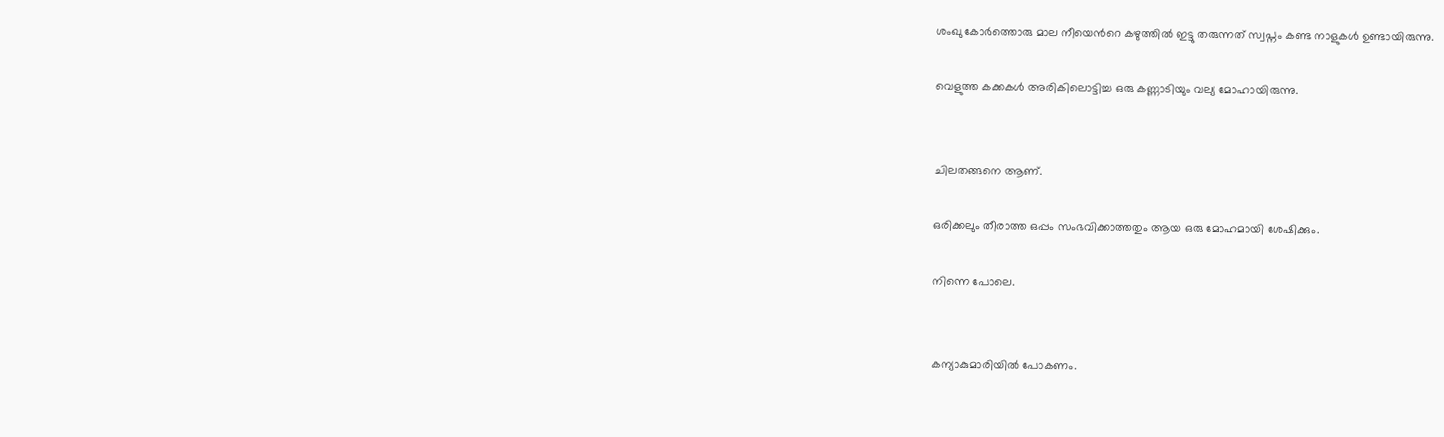ശംഖു കോര്‍ത്തൊരു മാല നീയെന്‍റെ കഴുത്തില്‍ ഇട്ടു തരുന്നത് സ്വപ്നം കണ്ട നാളുകള്‍ ഉണ്ടായിരുന്നു.

വെളുത്ത കക്കകള്‍ അരികിലൊട്ടിച്ച ഒരു കണ്ണാടിയും വല്യ മോഹായിരുന്നു.


ചിലതങ്ങനെ ആണ്.

ഒരിക്കലും തീരാത്ത ഒപ്പം സംഭവിക്കാത്തതും ആയ ഒരു മോഹമായി ശേഷിക്കും.

നിന്നെ പോലെ.


കന്യാകുമാരിയില്‍ പോകണം.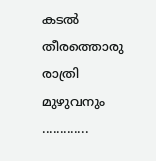കടല്‍ തീരത്തൊരു രാത്രി മുഴുവനും .............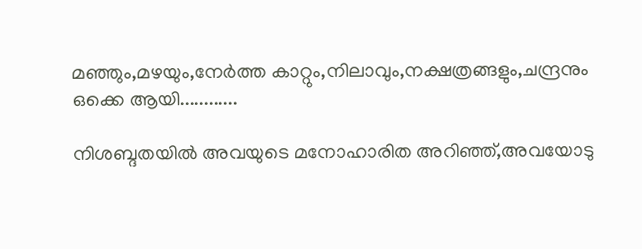മഞ്ഞും,മഴയും,നേര്‍ത്ത കാറ്റും,നിലാവും,നക്ഷത്രങ്ങളും,ചന്ദ്രനും ഒക്കെ ആയി............

നിശബ്ദതയില്‍ അവയുടെ മനോഹാരിത അറിഞ്ഞ്,അവയോടു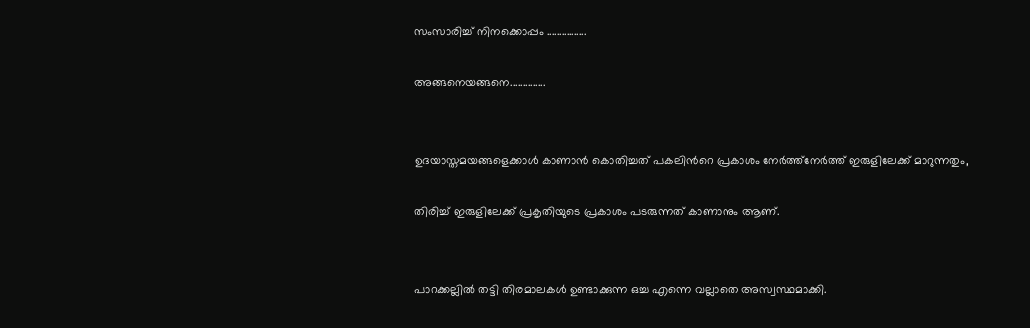സംസാരിച്ച് നിനക്കൊപ്പം ................

അങ്ങനെയങ്ങനെ..............


ഉദയാസ്തമയങ്ങളെക്കാള്‍ കാണാന്‍ കൊതിച്ചത് പകലിന്‍റെ പ്രകാശം നേര്‍ത്ത്നേര്‍ത്ത് ഇരുളിലേക്ക് മാറുന്നതും,

തിരിച്ച് ഇരുളിലേക്ക് പ്രകൃതിയുടെ പ്രകാശം പടരുന്നത് കാണാനും ആണ്.


പാറക്കല്ലില്‍ തട്ടി തിരമാലകള്‍ ഉണ്ടാക്കുന്ന ഒച്ച എന്നെ വല്ലാതെ അസ്വസ്ഥമാക്കി.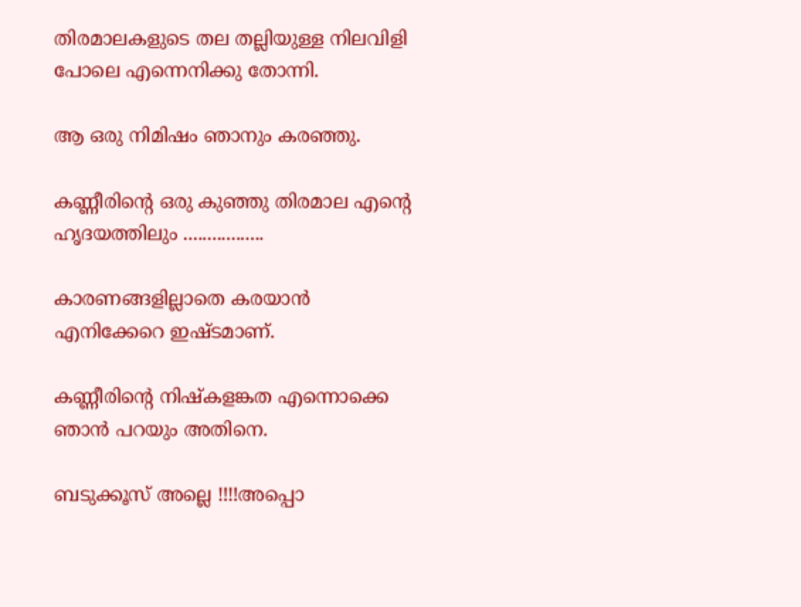തിരമാലകളുടെ തല തല്ലിയുള്ള നിലവിളി പോലെ എന്നെനിക്കു തോന്നി.

ആ ഒരു നിമിഷം ഞാനും കരഞ്ഞു.

കണ്ണീരിന്‍റെ ഒരു കുഞ്ഞു തിരമാല എന്‍റെ ഹൃദയത്തിലും .................

കാരണങ്ങളില്ലാതെ കരയാന്‍ എനിക്കേറെ ഇഷ്ടമാണ്.

കണ്ണീരിന്‍റെ നിഷ്കളങ്കത എന്നൊക്കെ ഞാന്‍ പറയും അതിനെ.

ബടുക്കൂസ് അല്ലെ !!!!അപ്പൊ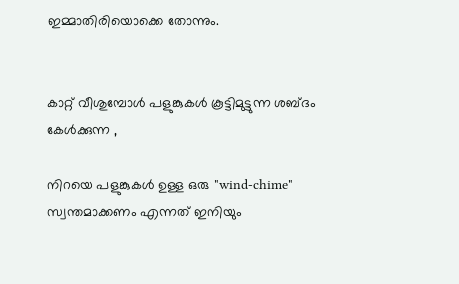ഇമ്മാതിരിയൊക്കെ തോന്നും.


കാറ്റ് വീശുമ്പോള്‍ പളുങ്കുകള്‍ കൂട്ടിമുട്ടുന്ന ശബ്ദം കേള്‍ക്കുന്ന ,

നിറയെ പളുങ്കുകള്‍ ഉള്ള ഒരു "wind-chime" സ്വന്തമാക്കണം എന്നത് ഇനിയും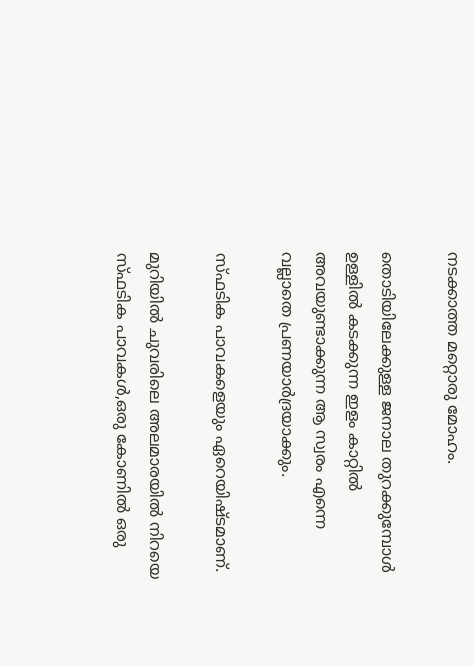നടക്കാത്ത മറ്റൊരു മോഹം.

തൊടിയിലേക്കുള്ള ജനാല തുറക്കുമ്പോള്‍ ഉള്ളില്‍ കടക്കുന്ന ഇളം കാറ്റില്‍ അവയുണ്ടാക്കുന്ന ആ സ്വരം എന്നെ വല്ലാതെ പ്രണയാര്‍ദ്രയാക്കും.

സ്ഫടിക പാവകളെയും ഏറെയിഷ്ടമാണ്.

മുറിയില്‍ ചുവരിലെ അലമാരയില്‍ നിറയെ സ്ഫടിക പാവകള്‍,ഒരു കോണില്‍ ഒരു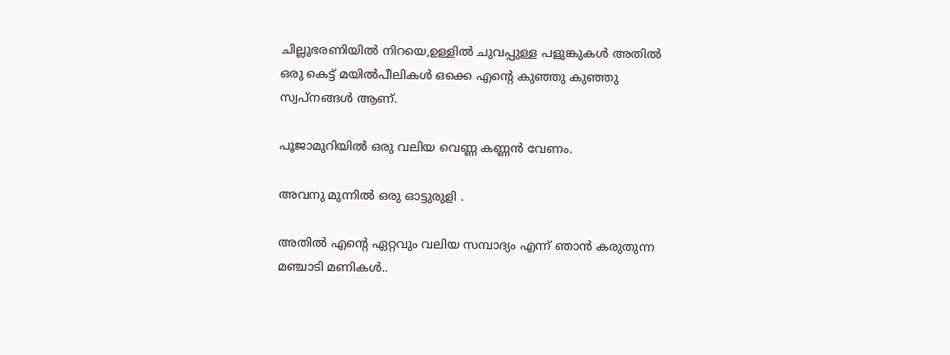ചില്ലുഭരണിയില്‍ നിറയെ,ഉള്ളില്‍ ചുവപ്പുള്ള പളുങ്കുകള്‍ അതില്‍ ഒരു കെട്ട് മയില്‍പീലികള്‍ ഒക്കെ എന്‍റെ കുഞ്ഞു കുഞ്ഞു സ്വപ്‌നങ്ങള്‍ ആണ്.

പൂജാമുറിയില്‍ ഒരു വലിയ വെണ്ണ കണ്ണന്‍ വേണം.

അവനു മുന്നില്‍ ഒരു ഓട്ടുരുളി .

അതില്‍ എന്‍റെ ഏറ്റവും വലിയ സമ്പാദ്യം എന്ന് ഞാന്‍ കരുതുന്ന മഞ്ചാടി മണികള്‍..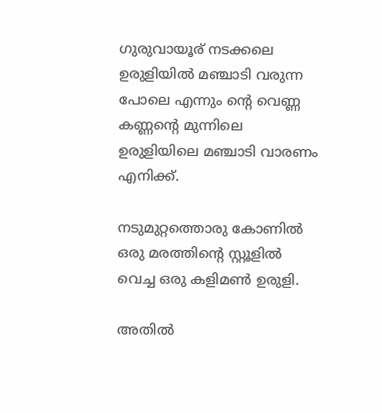ഗുരുവായൂര് നടക്കലെ ഉരുളിയില്‍ മഞ്ചാടി വരുന്ന പോലെ എന്നും ന്‍റെ വെണ്ണ കണ്ണന്‍റെ മുന്നിലെ ഉരുളിയിലെ മഞ്ചാടി വാരണം എനിക്ക്.

നടുമുറ്റത്തൊരു കോണില്‍ ഒരു മരത്തിന്‍റെ സ്റ്റൂളില്‍ വെച്ച ഒരു കളിമണ്‍ ഉരുളി.

അതില്‍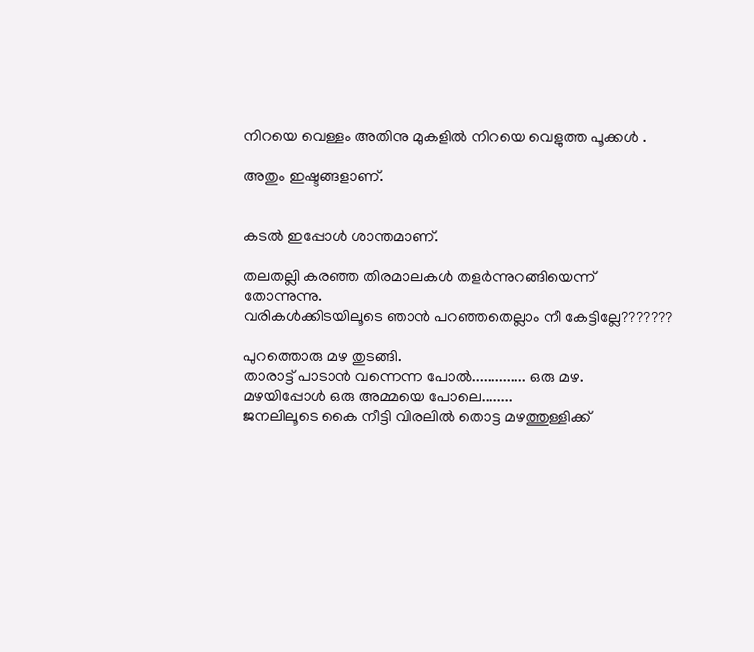നിറയെ വെള്ളം അതിനു മുകളില്‍ നിറയെ വെളുത്ത പൂക്കള്‍ .

അതും ഇഷ്ടങ്ങളാണ്.


കടല്‍ ഇപ്പോള്‍ ശാന്തമാണ്.

തലതല്ലി കരഞ്ഞ തിരമാലകള്‍ തളര്‍ന്നുറങ്ങിയെന്ന് തോന്നുന്നു.
വരികള്‍ക്കിടയിലൂടെ ഞാന്‍ പറഞ്ഞതെല്ലാം നീ കേട്ടില്ലേ???????

പുറത്തൊരു മഴ തുടങ്ങി.
താരാട്ട് പാടാന്‍ വന്നെന്ന പോല്‍.............. ഒരു മഴ.
മഴയിപ്പോള്‍ ഒരു അമ്മയെ പോലെ........
ജനലിലൂടെ കൈ നീട്ടി വിരലില്‍ തൊട്ട മഴത്തുള്ളിക്ക്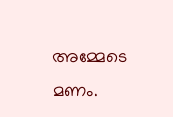അമ്മേടെ മണം.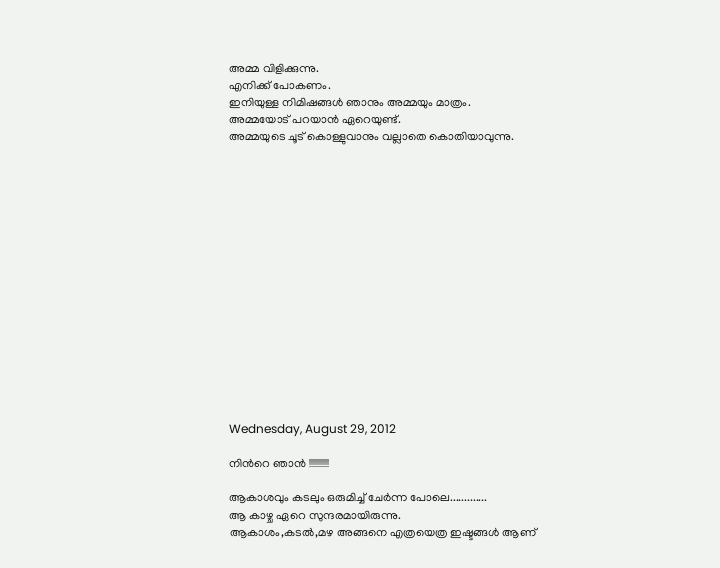അമ്മ വിളിക്കുന്നു.
എനിക്ക് പോകണം.
ഇനിയുള്ള നിമിഷങ്ങള്‍ ഞാനും അമ്മയും മാത്രം.
അമ്മയോട് പറയാന്‍ ഏറെയുണ്ട്.
അമ്മയുടെ ചൂട് കൊള്ളുവാനും വല്ലാതെ കൊതിയാവുന്നു.
















Wednesday, August 29, 2012

നിന്‍റെ ഞാന്‍ !!!!!!!!!!

ആകാശവും കടലും ഒരുമിച്ച് ചേര്‍ന്ന പോലെ.............
ആ കാഴ്ച ഏറെ സുന്ദരമായിരുന്നു.
ആകാശം,കടല്‍,മഴ അങ്ങനെ എത്രയെത്ര ഇഷ്ടങ്ങള്‍ ആണ്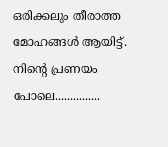ഒരിക്കലും തീരാത്ത മോഹങ്ങള്‍ ആയിട്ട്.
നിന്‍റെ പ്രണയം പോലെ...............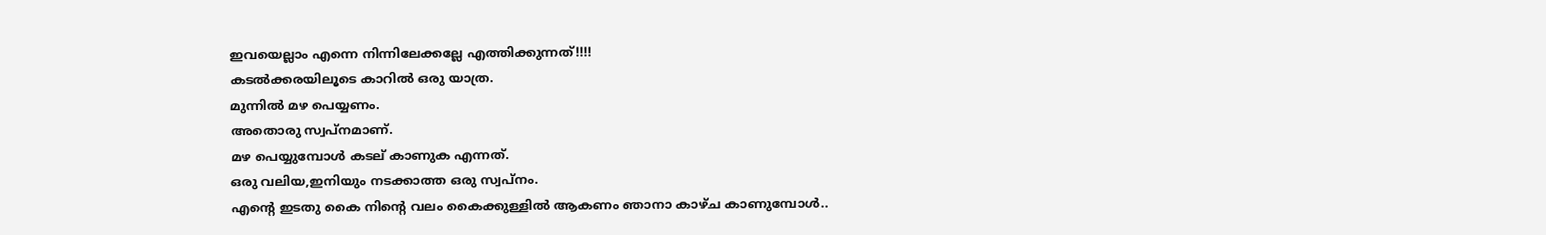ഇവയെല്ലാം എന്നെ നിന്നിലേക്കല്ലേ എത്തിക്കുന്നത്!!!!
കടല്‍ക്കരയിലൂടെ കാറില്‍ ഒരു യാത്ര.
മുന്നില്‍ മഴ പെയ്യണം.
അതൊരു സ്വപ്നമാണ്.
മഴ പെയ്യുമ്പോള്‍ കടല് കാണുക എന്നത്.
ഒരു വലിയ,ഇനിയും നടക്കാത്ത ഒരു സ്വപ്നം.
എന്‍റെ ഇടതു കൈ നിന്‍റെ വലം കൈക്കുള്ളില്‍ ആകണം ഞാനാ കാഴ്ച കാണുമ്പോള്‍..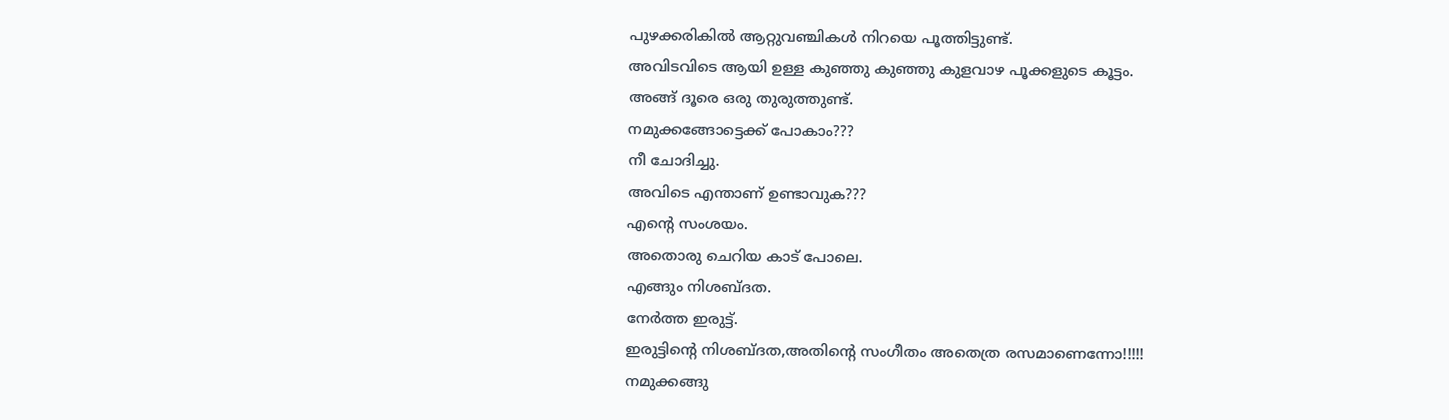പുഴക്കരികില്‍ ആറ്റുവഞ്ചികള്‍ നിറയെ പൂത്തിട്ടുണ്ട്.
അവിടവിടെ ആയി ഉള്ള കുഞ്ഞു കുഞ്ഞു കുളവാഴ പൂക്കളുടെ കൂട്ടം.
അങ്ങ് ദൂരെ ഒരു തുരുത്തുണ്ട്.
നമുക്കങ്ങോട്ടെക്ക് പോകാം???
നീ ചോദിച്ചു.
അവിടെ എന്താണ് ഉണ്ടാവുക???
എന്‍റെ സംശയം.
അതൊരു ചെറിയ കാട് പോലെ.
എങ്ങും നിശബ്ദത.
നേര്‍ത്ത ഇരുട്ട്.
ഇരുട്ടിന്റെ നിശബ്ദത,അതിന്റെ സംഗീതം അതെത്ര രസമാണെന്നോ!!!!!
നമുക്കങ്ങു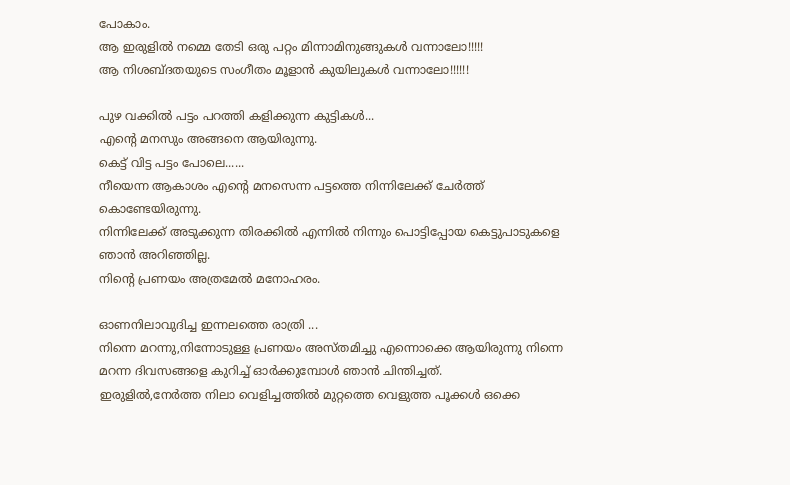പോകാം.
ആ ഇരുളില്‍ നമ്മെ തേടി ഒരു പറ്റം മിന്നാമിനുങ്ങുകള്‍ വന്നാലോ!!!!!
ആ നിശബ്ദതയുടെ സംഗീതം മൂളാന്‍ കുയിലുകള്‍ വന്നാലോ!!!!!!

പുഴ വക്കില്‍ പട്ടം പറത്തി കളിക്കുന്ന കുട്ടികള്‍...
എന്‍റെ മനസും അങ്ങനെ ആയിരുന്നു.
കെട്ട് വിട്ട പട്ടം പോലെ......
നീയെന്ന ആകാശം എന്‍റെ മനസെന്ന പട്ടത്തെ നിന്നിലേക്ക്‌ ചേര്‍ത്ത് കൊണ്ടേയിരുന്നു.
നിന്നിലേക്ക്‌ അടുക്കുന്ന തിരക്കില്‍ എന്നില്‍ നിന്നും പൊട്ടിപ്പോയ കെട്ടുപാടുകളെ ഞാന്‍ അറിഞ്ഞില്ല.
നിന്‍റെ പ്രണയം അത്രമേല്‍ മനോഹരം.

ഓണനിലാവുദിച്ച ഇന്നലത്തെ രാത്രി ...
നിന്നെ മറന്നു,നിന്നോടുള്ള പ്രണയം അസ്തമിച്ചു എന്നൊക്കെ ആയിരുന്നു നിന്നെ മറന്ന ദിവസങ്ങളെ കുറിച്ച് ഓര്‍ക്കുമ്പോള്‍ ഞാന്‍ ചിന്തിച്ചത്.
ഇരുളില്‍,നേര്‍ത്ത നിലാ വെളിച്ചത്തില്‍ മുറ്റത്തെ വെളുത്ത പൂക്കള്‍ ഒക്കെ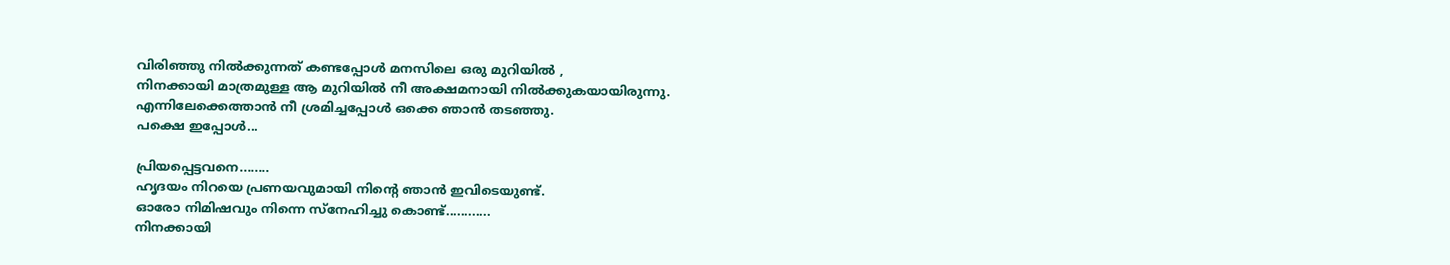വിരിഞ്ഞു നില്‍ക്കുന്നത് കണ്ടപ്പോള്‍ മനസിലെ ഒരു മുറിയില്‍ ,
നിനക്കായി മാത്രമുള്ള ആ മുറിയില്‍ നീ അക്ഷമനായി നില്‍ക്കുകയായിരുന്നു.
എന്നിലേക്കെത്താന്‍ നീ ശ്രമിച്ചപ്പോള്‍ ഒക്കെ ഞാന്‍ തടഞ്ഞു.
പക്ഷെ ഇപ്പോള്‍...

പ്രിയപ്പെട്ടവനെ........
ഹൃദയം നിറയെ പ്രണയവുമായി നിന്‍റെ ഞാന്‍ ഇവിടെയുണ്ട്.
ഓരോ നിമിഷവും നിന്നെ സ്നേഹിച്ചു കൊണ്ട്............
നിനക്കായി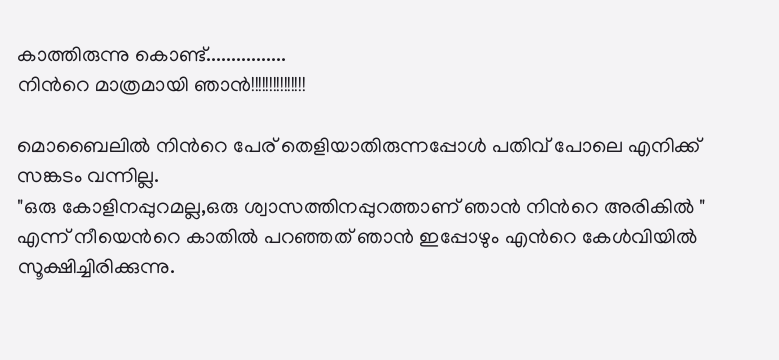കാത്തിരുന്നു കൊണ്ട്................
നിന്‍റെ മാത്രമായി ഞാന്‍!!!!!!!!!!!!!!!

മൊബൈലില്‍ നിന്‍റെ പേര് തെളിയാതിരുന്നപ്പോള്‍ പതിവ് പോലെ എനിക്ക് സങ്കടം വന്നില്ല.
"ഒരു കോളിനപ്പുറമല്ല,ഒരു ശ്വാസത്തിനപ്പുറത്താണ് ഞാന്‍ നിന്‍റെ അരികില്‍ "
എന്ന് നീയെന്‍റെ കാതില്‍ പറഞ്ഞത് ഞാന്‍ ഇപ്പോഴും എന്‍റെ കേള്‍വിയില്‍ സൂക്ഷിച്ചിരിക്കുന്നു.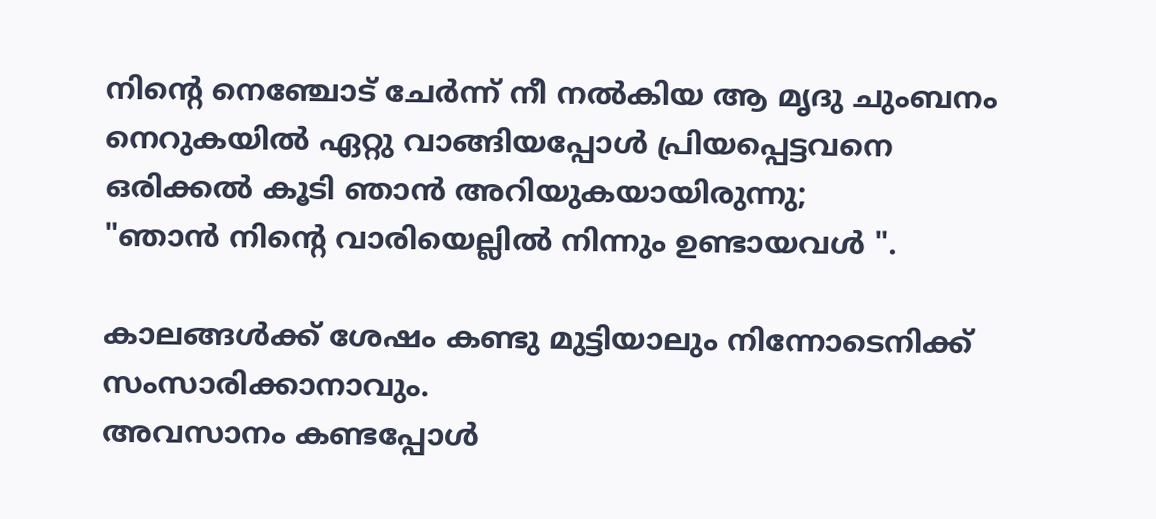നിന്‍റെ നെഞ്ചോട്‌ ചേര്‍ന്ന് നീ നല്‍കിയ ആ മൃദു ചുംബനം നെറുകയില്‍ ഏറ്റു വാങ്ങിയപ്പോള്‍ പ്രിയപ്പെട്ടവനെ ഒരിക്കല്‍ കൂടി ഞാന്‍ അറിയുകയായിരുന്നു;
"ഞാന്‍ നിന്‍റെ വാരിയെല്ലില്‍ നിന്നും ഉണ്ടായവള്‍ ".

കാലങ്ങള്‍ക്ക് ശേഷം കണ്ടു മുട്ടിയാലും നിന്നോടെനിക്ക് സംസാരിക്കാനാവും.
അവസാനം കണ്ടപ്പോള്‍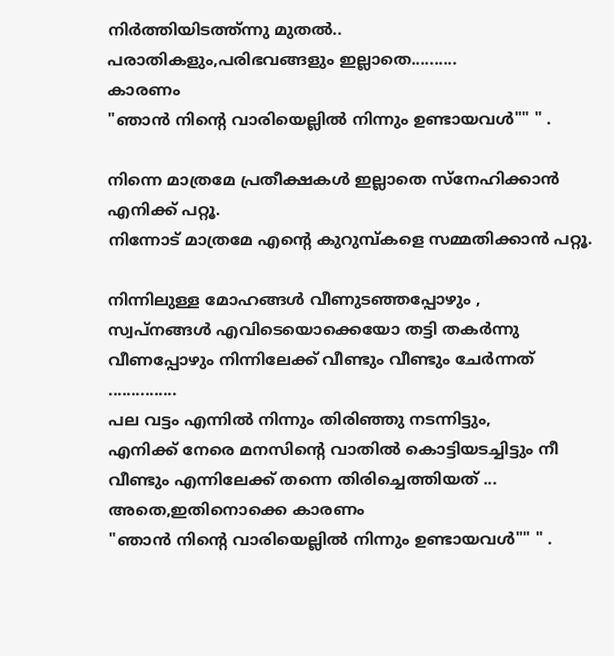നിര്‍ത്തിയിടത്ത്ന്നു മുതല്‍..
പരാതികളും,പരിഭവങ്ങളും ഇല്ലാതെ..........
കാരണം
"ഞാന്‍ നിന്‍റെ വാരിയെല്ലില്‍ നിന്നും ഉണ്ടായവള്‍"" " .

നിന്നെ മാത്രമേ പ്രതീക്ഷകള്‍ ഇല്ലാതെ സ്നേഹിക്കാന്‍ എനിക്ക് പറ്റൂ.
നിന്നോട് മാത്രമേ എന്‍റെ കുറുമ്പ്കളെ സമ്മതിക്കാന്‍ പറ്റൂ.

നിന്നിലുള്ള മോഹങ്ങള്‍ വീണുടഞ്ഞപ്പോഴും ,
സ്വപ്‌നങ്ങള്‍ എവിടെയൊക്കെയോ തട്ടി തകര്‍ന്നു വീണപ്പോഴും നിന്നിലേക്ക്‌ വീണ്ടും വീണ്ടും ചേര്‍ന്നത് ...............
പല വട്ടം എന്നില്‍ നിന്നും തിരിഞ്ഞു നടന്നിട്ടും,
എനിക്ക് നേരെ മനസിന്‍റെ വാതില്‍ കൊട്ടിയടച്ചിട്ടും നീ വീണ്ടും എന്നിലേക്ക്‌ തന്നെ തിരിച്ചെത്തിയത് ...
അതെ,ഇതിനൊക്കെ കാരണം
"ഞാന്‍ നിന്‍റെ വാരിയെല്ലില്‍ നിന്നും ഉണ്ടായവള്‍"" " .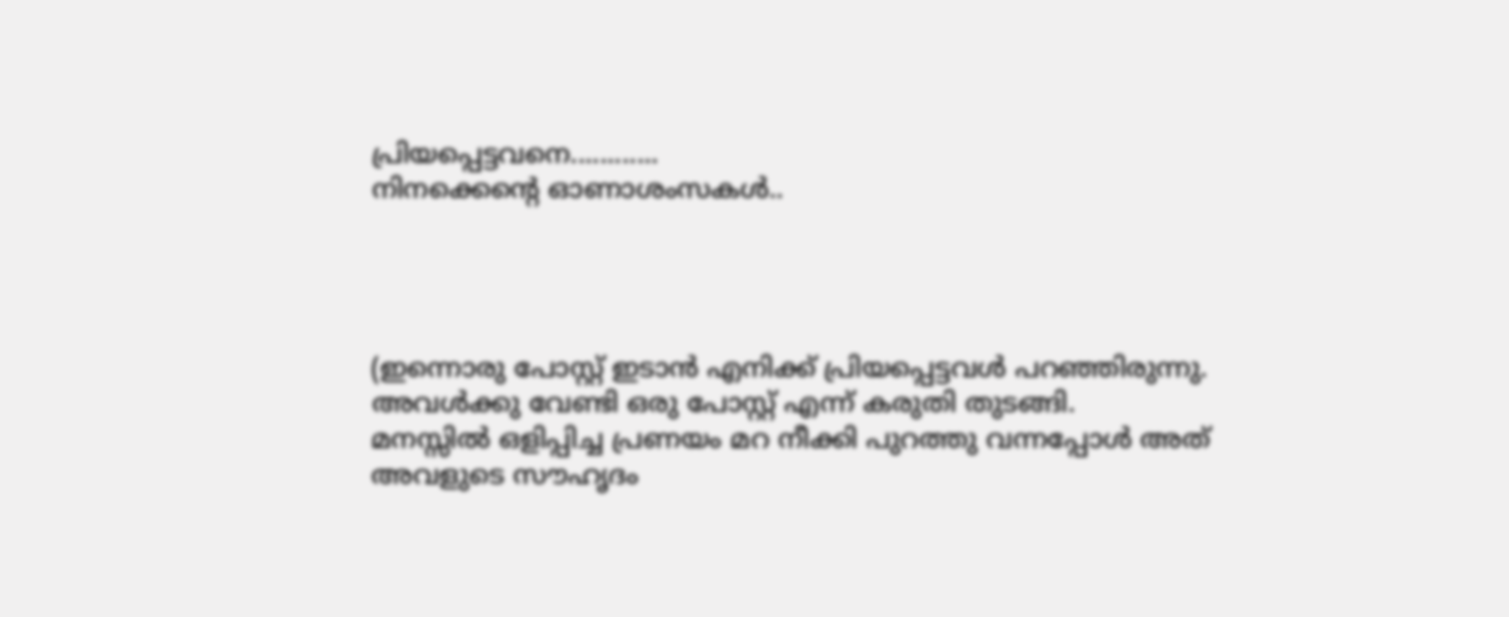പ്രിയപ്പെട്ടവനെ............
നിനക്കെന്‍റെ ഓണാശംസകള്‍..




(ഇന്നൊരു പോസ്റ്റ്‌ ഇടാന്‍ എനിക്ക് പ്രിയപ്പെട്ടവള്‍ പറഞ്ഞിരുന്നു.
അവള്‍ക്കു വേണ്ടി ഒരു പോസ്റ്റ്‌ എന്ന് കരുതി തുടങ്ങി.
മനസ്സില്‍ ഒളിപ്പിച്ച പ്രണയം മറ നീക്കി പുറത്തു വന്നപ്പോള്‍ അത് അവളുടെ സൗഹൃദം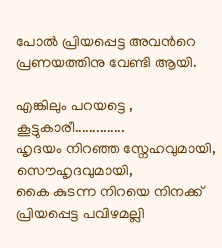പോല്‍ പ്രിയപ്പെട്ട അവന്‍റെ പ്രണയത്തിനു വേണ്ടി ആയി.

എങ്കിലും പറയട്ടെ ,
കൂട്ടുകാരീ..............
ഹൃദയം നിറഞ്ഞ സ്നേഹവുമായി,
സൌഹൃദവുമായി,
കൈ കുടന്ന നിറയെ നിനക്ക് പ്രിയപ്പെട്ട പവിഴമല്ലി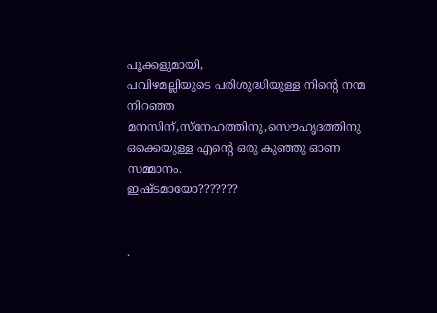പൂക്കളുമായി,
പവിഴമല്ലിയുടെ പരിശുദ്ധിയുള്ള നിന്‍റെ നന്മ നിറഞ്ഞ മനസിന്‌,സ്നേഹത്തിനു,സൌഹൃദത്തിനു ഒക്കെയുള്ള എന്‍റെ ഒരു കുഞ്ഞു ഓണ സമ്മാനം.
ഇഷ്ടമായോ???????


.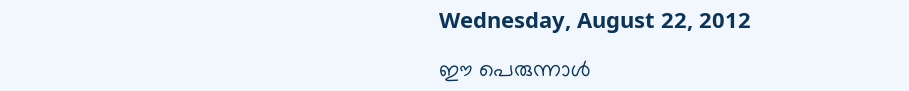Wednesday, August 22, 2012

ഈ പെരുന്നാള്‍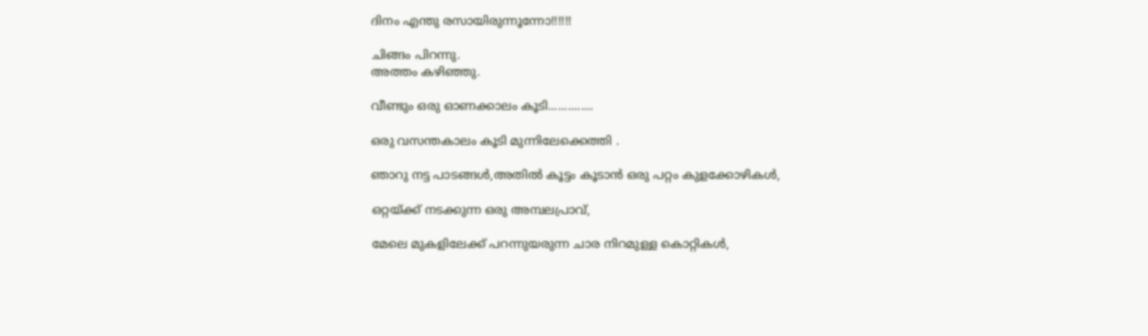ദിനം എന്തു രസായിരുന്നൂന്നോ!!!!!!

ചിങ്ങം പിറന്നു.
അത്തം കഴിഞ്ഞു.

വീണ്ടും ഒരു ഓണക്കാലം കൂടി..............

ഒരു വസന്തകാലം കൂടി മുന്നിലേക്കെത്തി .

ഞാറു നട്ട പാടങ്ങള്‍,അതില്‍ കൂട്ടം കൂടാന്‍ ഒരു പറ്റം കുളക്കോഴികള്‍,

ഒറ്റയ്ക്ക് നടക്കുന്ന ഒരു അമ്പലപ്രാവ്,

മേലെ മുകളിലേക്ക് പറന്നുയരുന്ന ചാര നിറമുള്ള കൊറ്റികള്‍,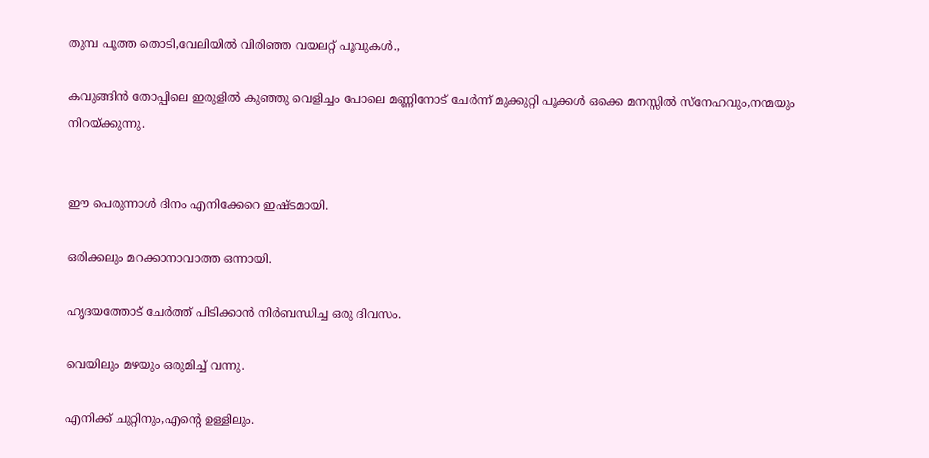തുമ്പ പൂത്ത തൊടി,വേലിയില്‍ വിരിഞ്ഞ വയലറ്റ് പൂവുകള്‍.,

കവുങ്ങിന്‍ തോപ്പിലെ ഇരുളില്‍ കുഞ്ഞു വെളിച്ചം പോലെ മണ്ണിനോട് ചേര്‍ന്ന് മുക്കുറ്റി പൂക്കള്‍ ഒക്കെ മനസ്സില്‍ സ്നേഹവും,നന്മയും നിറയ്ക്കുന്നു.


ഈ പെരുന്നാള്‍ ദിനം എനിക്കേറെ ഇഷ്ടമായി.

ഒരിക്കലും മറക്കാനാവാത്ത ഒന്നായി.

ഹൃദയത്തോട് ചേര്‍ത്ത് പിടിക്കാന്‍ നിര്‍ബന്ധിച്ച ഒരു ദിവസം.

വെയിലും മഴയും ഒരുമിച്ച് വന്നു.

എനിക്ക് ചുറ്റിനും,എന്‍റെ ഉള്ളിലും.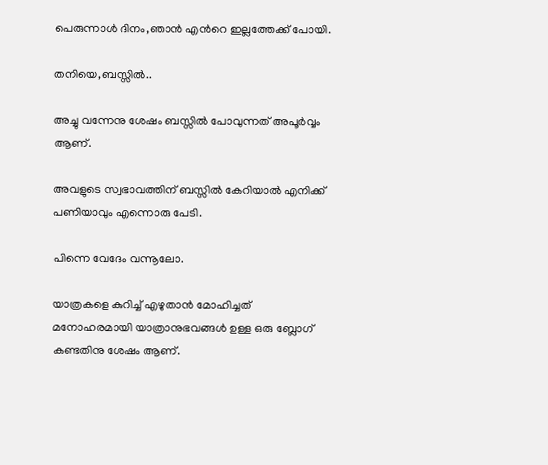പെരുന്നാള്‍ ദിനം,ഞാന്‍ എന്‍റെ ഇല്ലത്തേക്ക് പോയി.

തനിയെ,ബസ്സില്‍..

അച്ചു വന്നേനു ശേഷം ബസ്സില്‍ പോവുന്നത് അപൂര്‍വ്വം ആണ്.

അവളുടെ സ്വഭാവത്തിന് ബസ്സില്‍ കേറിയാല്‍ എനിക്ക് പണിയാവും എന്നൊരു പേടി.

പിന്നെ വേദേം വന്നൂലോ.

യാത്രകളെ കുറിച്ച് എഴുതാന്‍ മോഹിച്ചത് മനോഹരമായി യാത്രാനുഭവങ്ങള്‍ ഉള്ള ഒരു ബ്ലോഗ്‌ കണ്ടതിനു ശേഷം ആണ്.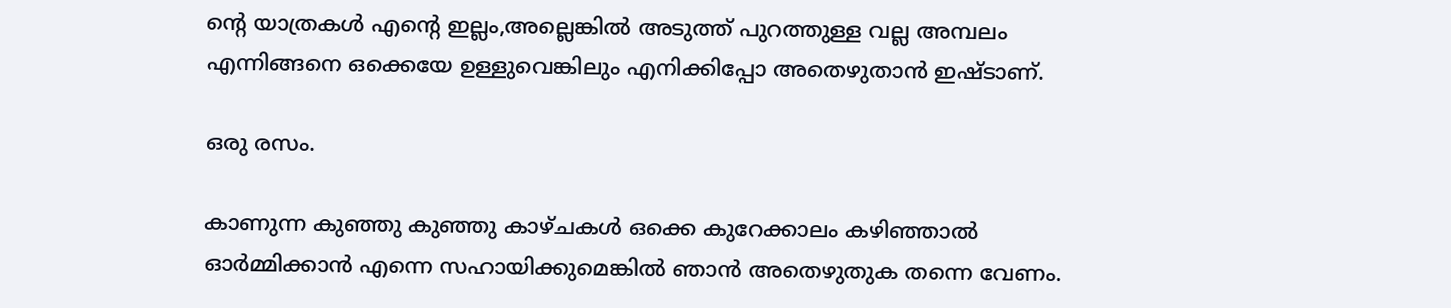ന്‍റെ യാത്രകള്‍ എന്‍റെ ഇല്ലം,അല്ലെങ്കില്‍ അടുത്ത് പുറത്തുള്ള വല്ല അമ്പലം എന്നിങ്ങനെ ഒക്കെയേ ഉള്ളുവെങ്കിലും എനിക്കിപ്പോ അതെഴുതാന്‍ ഇഷ്ടാണ്.

ഒരു രസം.

കാണുന്ന കുഞ്ഞു കുഞ്ഞു കാഴ്ചകള്‍ ഒക്കെ കുറേക്കാലം കഴിഞ്ഞാല്‍ ഓര്‍മ്മിക്കാന്‍ എന്നെ സഹായിക്കുമെങ്കില്‍ ഞാന്‍ അതെഴുതുക തന്നെ വേണം.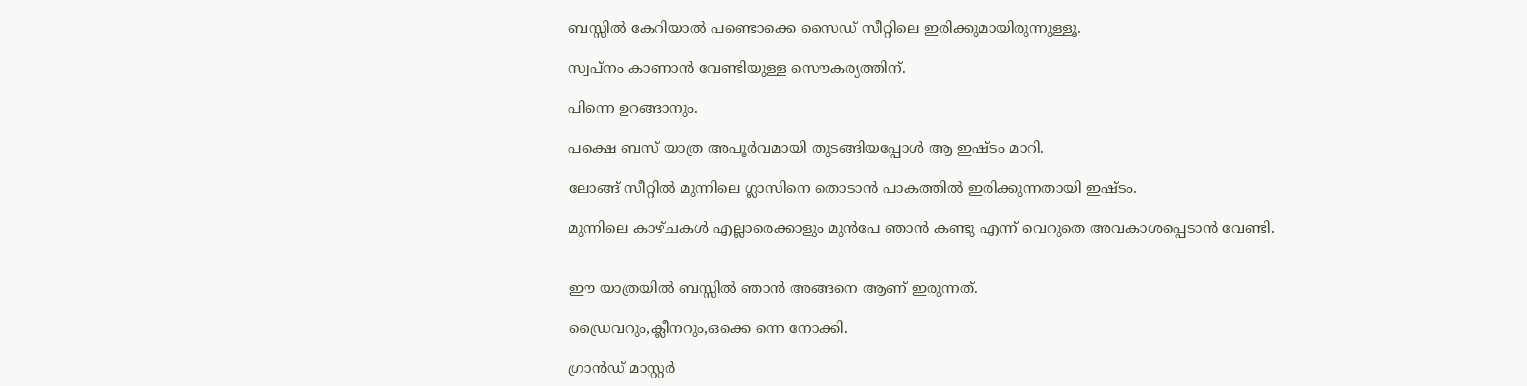ബസ്സില്‍ കേറിയാല്‍ പണ്ടൊക്കെ സൈഡ് സീറ്റിലെ ഇരിക്കുമായിരുന്നുള്ളൂ.

സ്വപ്നം കാണാന്‍ വേണ്ടിയുള്ള സൌകര്യത്തിന്.

പിന്നെ ഉറങ്ങാനും.

പക്ഷെ ബസ് യാത്ര അപൂര്‍വമായി തുടങ്ങിയപ്പോള്‍ ആ ഇഷ്ടം മാറി.

ലോങ്ങ്‌ സീറ്റില്‍ മുന്നിലെ ഗ്ലാസിനെ തൊടാന്‍ പാകത്തില്‍ ഇരിക്കുന്നതായി ഇഷ്ടം.

മുന്നിലെ കാഴ്ചകള്‍ എല്ലാരെക്കാളും മുന്‍പേ ഞാന്‍ കണ്ടു എന്ന് വെറുതെ അവകാശപ്പെടാന്‍ വേണ്ടി.


ഈ യാത്രയില്‍ ബസ്സില്‍ ഞാന്‍ അങ്ങനെ ആണ് ഇരുന്നത്.

ഡ്രൈവറും,ക്ലീനറും,ഒക്കെ ന്നെ നോക്കി.

ഗ്രാന്‍ഡ്‌ മാസ്റ്റര്‍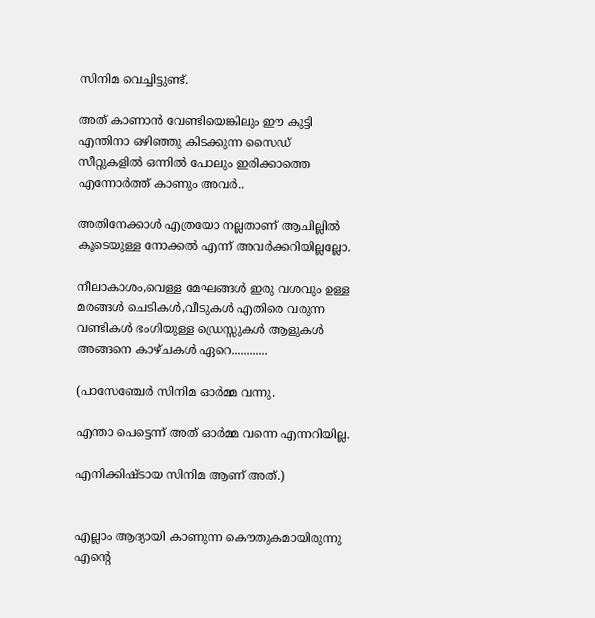സിനിമ വെച്ചിട്ടുണ്ട്.

അത് കാണാന്‍ വേണ്ടിയെങ്കിലും ഈ കുട്ടി എന്തിനാ ഒഴിഞ്ഞു കിടക്കുന്ന സൈഡ് സീറ്റുകളില്‍ ഒന്നില്‍ പോലും ഇരിക്കാത്തെ എന്നോര്‍ത്ത് കാണും അവര്‍..

അതിനേക്കാള്‍ എത്രയോ നല്ലതാണ് ആചില്ലില്‍ കൂടെയുള്ള നോക്കല്‍ എന്ന് അവര്‍ക്കറിയില്ലല്ലോ.

നീലാകാശം,വെള്ള മേഘങ്ങള്‍ ഇരു വശവും ഉള്ള മരങ്ങള്‍ ചെടികള്‍,വീടുകള്‍ എതിരെ വരുന്ന വണ്ടികള്‍ ഭംഗിയുള്ള ഡ്രെസ്സുകള്‍ ആളുകള്‍ അങ്ങനെ കാഴ്ചകള്‍ ഏറെ............

(പാസേഞ്ചേര്‍ സിനിമ ഓര്‍മ്മ വന്നു.

എന്താ പെട്ടെന്ന് അത് ഓര്‍മ്മ വന്നെ എന്നറിയില്ല.

എനിക്കിഷ്ടായ സിനിമ ആണ് അത്.)


എല്ലാം ആദ്യായി കാണുന്ന കൌതുകമായിരുന്നു എന്‍റെ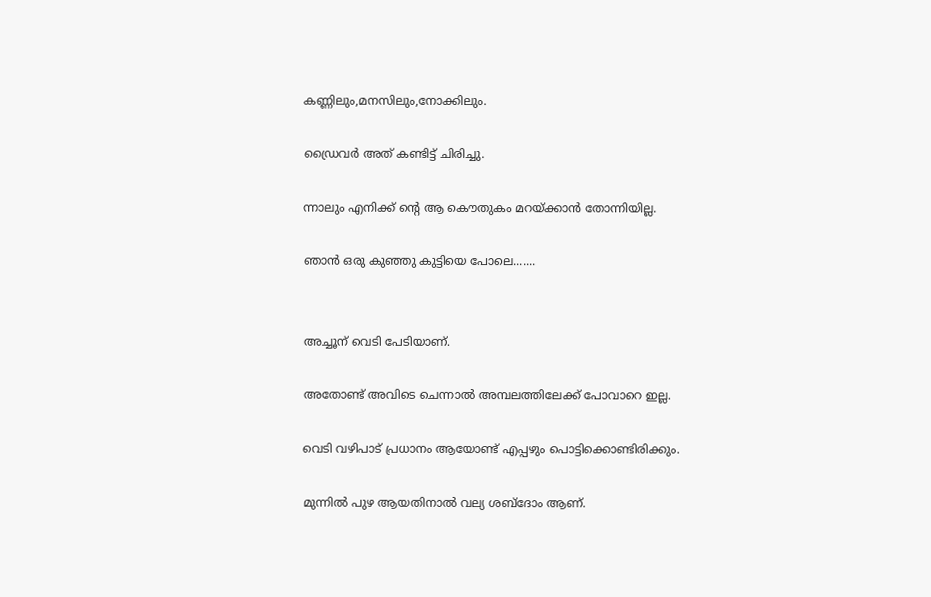കണ്ണിലും,മനസിലും,നോക്കിലും.

ഡ്രൈവര്‍ അത് കണ്ടിട്ട് ചിരിച്ചു.

ന്നാലും എനിക്ക് ന്‍റെ ആ കൌതുകം മറയ്ക്കാന്‍ തോന്നിയില്ല.

ഞാന്‍ ഒരു കുഞ്ഞു കുട്ടിയെ പോലെ.......


അച്ചൂന് വെടി പേടിയാണ്.

അതോണ്ട് അവിടെ ചെന്നാല്‍ അമ്പലത്തിലേക്ക് പോവാറെ ഇല്ല.

വെടി വഴിപാട് പ്രധാനം ആയോണ്ട് എപ്പഴും പൊട്ടിക്കൊണ്ടിരിക്കും.

മുന്നില്‍ പുഴ ആയതിനാല്‍ വല്യ ശബ്ദോം ആണ്.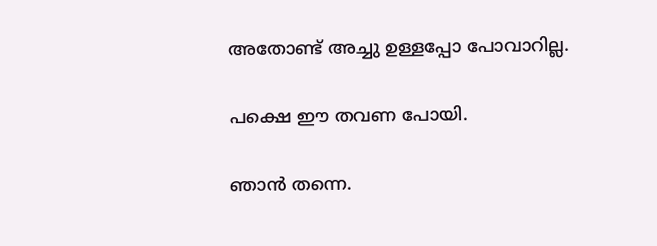അതോണ്ട് അച്ചു ഉള്ളപ്പോ പോവാറില്ല.

പക്ഷെ ഈ തവണ പോയി.

ഞാന്‍ തന്നെ.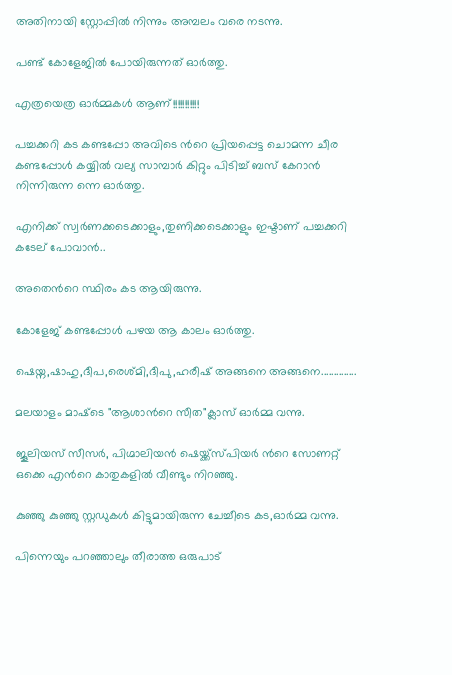അതിനായി സ്റ്റോപ്പില്‍ നിന്നും അമ്പലം വരെ നടന്നു.

പണ്ട് കോളേജില്‍ പോയിരുന്നത് ഓര്‍ത്തു.

എത്രയെത്ര ഓര്‍മ്മകള്‍ ആണ്!!!!!!!!!!!

പച്ചക്കറി കട കണ്ടപ്പോ അവിടെ ന്‍റെ പ്രിയപ്പെട്ട ചൊമന്ന ചീര കണ്ടപ്പോള്‍ കയ്യില്‍ വല്യ സാമ്പാര്‍ കിറ്റും പിടിച്ച് ബസ് കേറാന്‍ നിന്നിരുന്ന ന്നെ ഓര്‍ത്തു.

എനിക്ക് സ്വര്‍ണക്കടെക്കാളും,തുണിക്കടെക്കാളും ഇഷ്ടാണ് പച്ചക്കറി കടേല് പോവാന്‍..

അതെന്‍റെ സ്ഥിരം കട ആയിരുന്നു.

കോളേജ് കണ്ടപ്പോള്‍ പഴയ ആ കാലം ഓര്‍ത്തു.

ഷെയ്ന,ഷാഹു,ദീപ,രെശ്മി,ദീപു,ഹരീഷ് അങ്ങനെ അങ്ങനെ..............

മലയാളം മാഷ്‌ടെ "ആശാന്‍റെ സീത"ക്ലാസ് ഓര്‍മ്മ വന്നു.

ജൂലിയസ് സീസര്‍, പിഗ്മാലിയന്‍ ഷെയ്ക്ക്സ്പിയര്‍ ന്‍റെ സോണറ്റ് ഒക്കെ എന്‍റെ കാതുകളില്‍ വീണ്ടും നിറഞ്ഞു.

കുഞ്ഞു കുഞ്ഞു സ്റ്റഡുകള്‍ കിട്ടുമായിരുന്ന ചേച്ചീടെ കട,ഓര്‍മ്മ വന്നു.

പിന്നെയും പറഞ്ഞാലും തീരാത്ത ഒരുപാട്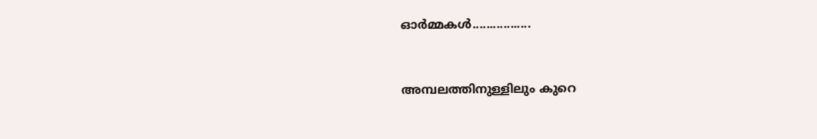ഓര്‍മ്മകള്‍.................


അമ്പലത്തിനുള്ളിലും കുറെ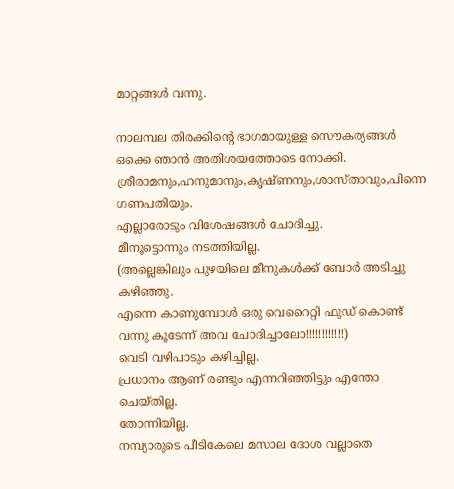മാറ്റങ്ങള്‍ വന്നു.

നാലമ്പല തിരക്കിന്‍റെ ഭാഗമായുള്ള സൌകര്യങ്ങള്‍ ഒക്കെ ഞാന്‍ അതിശയത്തോടെ നോക്കി.
ശ്രീരാമനും,ഹനുമാനും,കൃഷ്ണനും,ശാസ്താവും,പിന്നെ ഗണപതിയും.
എല്ലാരോടും വിശേഷങ്ങള്‍ ചോദിച്ചു.
മീനൂട്ടൊന്നും നടത്തിയില്ല.
(അല്ലെങ്കിലും പുഴയിലെ മീനുകള്‍ക്ക് ബോര്‍ അടിച്ചു കഴിഞ്ഞു.
എന്നെ കാണുമ്പോള്‍ ഒരു വെറൈറ്റി ഫുഡ്‌ കൊണ്ട് വന്നു കൂടേന്ന് അവ ചോദിച്ചാലോ!!!!!!!!!!!!)
വെടി വഴിപാടും കഴിച്ചില്ല.
പ്രധാനം ആണ് രണ്ടും എന്നറിഞ്ഞിട്ടും എന്തോ ചെയ്തില്ല.
തോന്നിയില്ല.
നമ്പ്യാരുടെ പീടികേലെ മസാല ദോശ വല്ലാതെ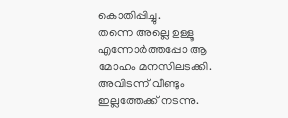കൊതിപ്പിച്ചു.
തന്നെ അല്ലെ ഉള്ളൂ എന്നോര്‍ത്തപ്പോ ആ മോഹം മനസിലടക്കി.
അവിടന്ന് വീണ്ടും ഇല്ലത്തേക്ക് നടന്നു.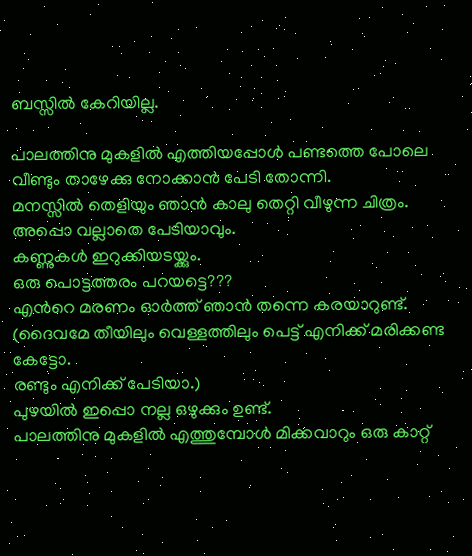ബസ്സില്‍ കേറിയില്ല.

പാലത്തിനു മുകളില്‍ എത്തിയപ്പോള്‍ പണ്ടത്തെ പോലെ വീണ്ടും താഴേക്കു നോക്കാന്‍ പേടി തോന്നി.
മനസ്സില്‍ തെളിയും ഞാന്‍ കാലു തെറ്റി വീഴുന്ന ചിത്രം.
അപ്പൊ വല്ലാതെ പേടിയാവും.
കണ്ണുകള്‍ ഇറുക്കിയടയ്ക്കും.
ഒരു പൊട്ടത്തരം പറയട്ടെ???
എന്‍റെ മരണം ഓര്‍ത്ത് ഞാന്‍ തന്നെ കരയാറുണ്ട്.
(ദൈവമേ തീയിലും വെള്ളത്തിലും പെട്ട് എനിക്ക് മരിക്കണ്ട കേട്ടോ.
രണ്ടും എനിക്ക് പേടിയാ.)
പുഴയില്‍ ഇപ്പൊ നല്ല ഒഴുക്കും ഉണ്ട്.
പാലത്തിനു മുകളില്‍ എത്തുമ്പോള്‍ മിക്കവാറും ഒരു കാറ്റ്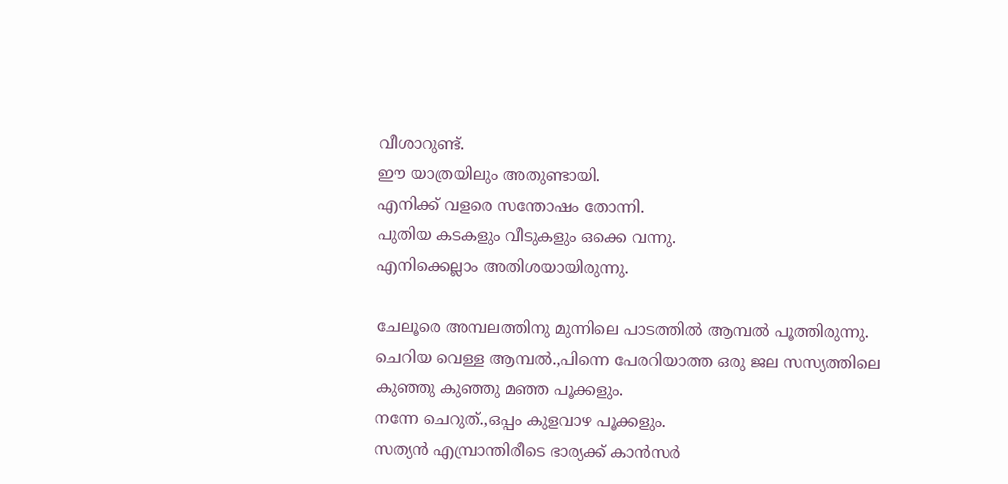വീശാറുണ്ട്.
ഈ യാത്രയിലും അതുണ്ടായി.
എനിക്ക് വളരെ സന്തോഷം തോന്നി.
പുതിയ കടകളും വീടുകളും ഒക്കെ വന്നു.
എനിക്കെല്ലാം അതിശയായിരുന്നു.

ചേലൂരെ അമ്പലത്തിനു മുന്നിലെ പാടത്തില്‍ ആമ്പല്‍ പൂത്തിരുന്നു.
ചെറിയ വെള്ള ആമ്പല്‍.,പിന്നെ പേരറിയാത്ത ഒരു ജല സസ്യത്തിലെ കുഞ്ഞു കുഞ്ഞു മഞ്ഞ പൂക്കളും.
നന്നേ ചെറുത്‌.,ഒപ്പം കുളവാഴ പൂക്കളും.
സത്യന്‍ എമ്പ്രാന്തിരീടെ ഭാര്യക്ക് കാന്‍സര്‍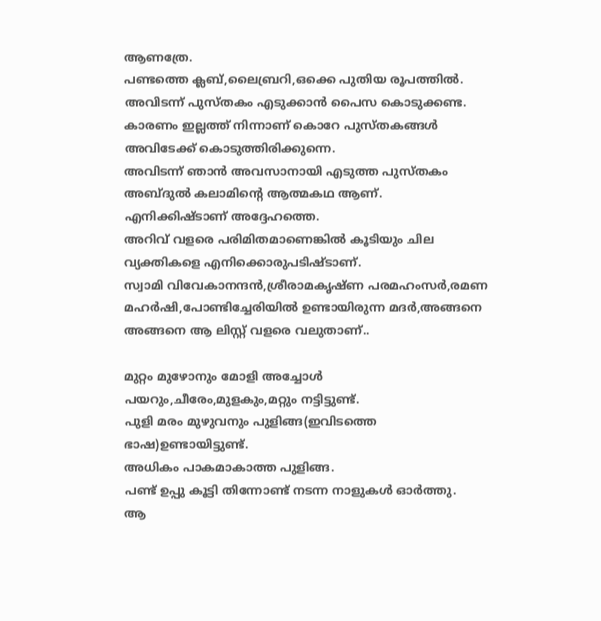ആണത്രേ.
പണ്ടത്തെ ക്ലബ്,ലൈബ്രറി,ഒക്കെ പുതിയ രൂപത്തില്‍.
അവിടന്ന് പുസ്തകം എടുക്കാന്‍ പൈസ കൊടുക്കണ്ട.
കാരണം ഇല്ലത്ത് നിന്നാണ് കൊറേ പുസ്തകങ്ങള്‍ അവിടേക്ക് കൊടുത്തിരിക്കുന്നെ.
അവിടന്ന് ഞാന്‍ അവസാനായി എടുത്ത പുസ്തകം അബ്ദുല്‍ കലാമിന്റെ ആത്മകഥ ആണ്.
എനിക്കിഷ്ടാണ് അദ്ദേഹത്തെ.
അറിവ് വളരെ പരിമിതമാണെങ്കില്‍ കൂടിയും ചില വ്യക്തികളെ എനിക്കൊരുപടിഷ്ടാണ്.
സ്വാമി വിവേകാനന്ദന്‍,ശ്രീരാമകൃഷ്ണ പരമഹംസര്‍,രമണ മഹര്‍ഷി,പോണ്ടിച്ചേരിയില്‍ ഉണ്ടായിരുന്ന മദര്‍,അങ്ങനെ അങ്ങനെ ആ ലിസ്റ്റ് വളരെ വലുതാണ്‌..

മുറ്റം മുഴോനും മോളി അച്ചോള്‍ പയറും,ചീരേം,മുളകും,മറ്റും നട്ടിട്ടുണ്ട്.
പുളി മരം മുഴുവനും പുളിങ്ങ(ഇവിടത്തെ ഭാഷ)ഉണ്ടായിട്ടുണ്ട്.
അധികം പാകമാകാത്ത പുളിങ്ങ.
പണ്ട് ഉപ്പു കൂട്ടി തിന്നോണ്ട് നടന്ന നാളുകള്‍ ഓര്‍ത്തു.
ആ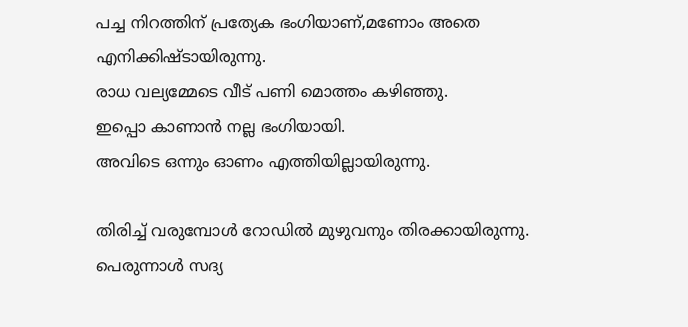പച്ച നിറത്തിന് പ്രത്യേക ഭംഗിയാണ്,മണോം അതെ എനിക്കിഷ്ടായിരുന്നു.
രാധ വല്യമ്മേടെ വീട് പണി മൊത്തം കഴിഞ്ഞു.
ഇപ്പൊ കാണാന്‍ നല്ല ഭംഗിയായി.
അവിടെ ഒന്നും ഓണം എത്തിയില്ലായിരുന്നു.

തിരിച്ച് വരുമ്പോള്‍ റോഡില്‍ മുഴുവനും തിരക്കായിരുന്നു.
പെരുന്നാള്‍ സദ്യ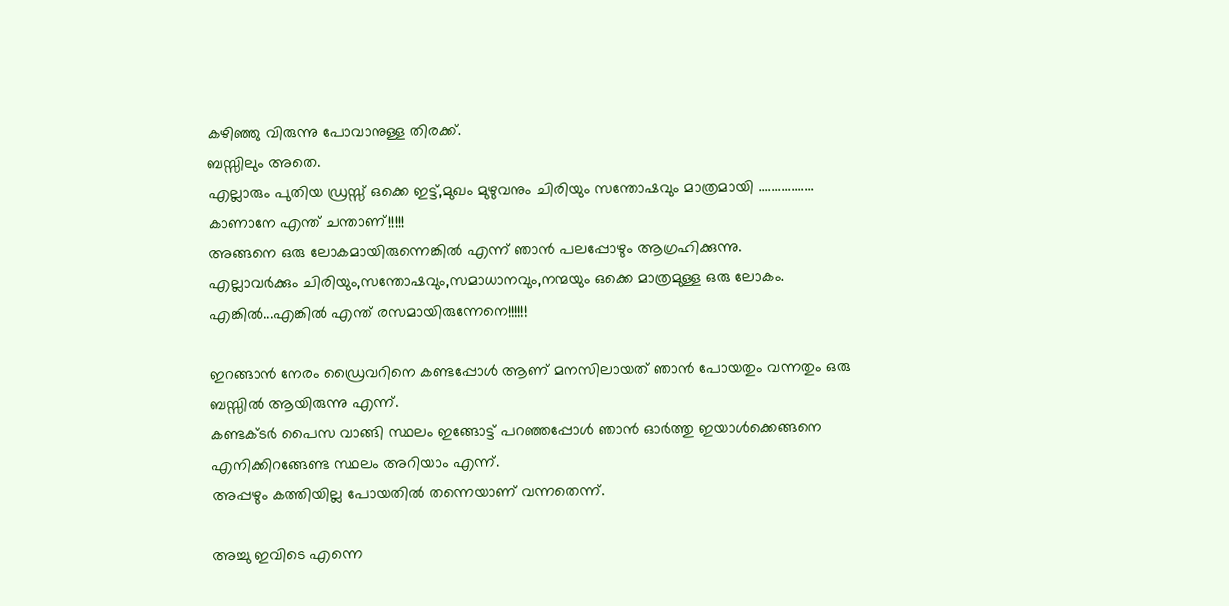കഴിഞ്ഞു വിരുന്നു പോവാനുള്ള തിരക്ക്.
ബസ്സിലും അതെ.
എല്ലാരും പുതിയ ഡ്രസ്സ്‌ ഒക്കെ ഇട്ട്,മുഖം മുഴുവനും ചിരിയും സന്തോഷവും മാത്രമായി .................
കാണാനേ എന്ത് ചന്താണ്!!!!!
അങ്ങനെ ഒരു ലോകമായിരുന്നെങ്കില്‍ എന്ന് ഞാന്‍ പലപ്പോഴും ആഗ്രഹിക്കുന്നു.
എല്ലാവര്‍ക്കും ചിരിയും,സന്തോഷവും,സമാധാനവും,നന്മയും ഒക്കെ മാത്രമുള്ള ഒരു ലോകം.
എങ്കില്‍...എങ്കില്‍ എന്ത് രസമായിരുന്നേനെ!!!!!!

ഇറങ്ങാന്‍ നേരം ഡ്രൈവറിനെ കണ്ടപ്പോള്‍ ആണ് മനസിലായത് ഞാന്‍ പോയതും വന്നതും ഒരു ബസ്സില്‍ ആയിരുന്നു എന്ന്.
കണ്ടക്ടര്‍ പൈസ വാങ്ങി സ്ഥലം ഇങ്ങോട്ട് പറഞ്ഞപ്പോള്‍ ഞാന്‍ ഓര്‍ത്തു ഇയാള്‍ക്കെങ്ങനെ എനിക്കിറങ്ങേണ്ട സ്ഥലം അറിയാം എന്ന്.
അപ്പഴും കത്തിയില്ല പോയതില്‍ തന്നെയാണ് വന്നതെന്ന്.

അച്ചു ഇവിടെ എന്നെ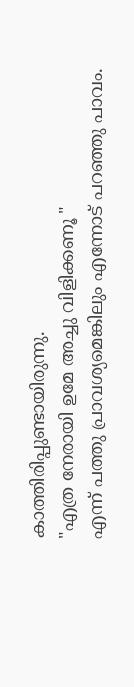കാത്തിരിപ്പുണ്ടായിരുന്നു.
"എത്ര നേരായി ഉമേ അച്ചു വിളിക്കണൂ "
എന്ന് പത്തു പ്രാവശ്യമെങ്കിലും എന്നോട് പറഞ്ഞു പാവം.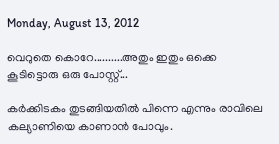Monday, August 13, 2012

വെറുതെ കൊറേ..........അതും ഇതും ഒക്കെ കൂടിട്ടൊരു ഒരു പോസ്റ്റ്‌...

കര്‍ക്കിടകം തുടങ്ങിയതില്‍ പിന്നെ എന്നും രാവിലെ കല്യാണിയെ കാണാന്‍ പോവും.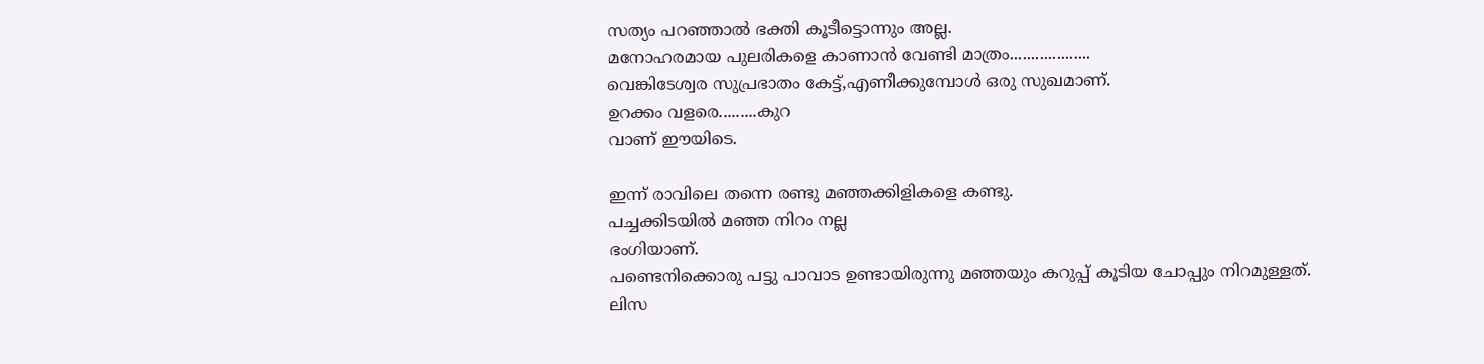സത്യം പറഞ്ഞാല്‍ ഭക്തി കൂടീട്ടൊന്നും അല്ല.
മനോഹരമായ പുലരികളെ കാണാന്‍ വേണ്ടി മാത്രം...................
വെങ്കിടേശ്വര സുപ്രഭാതം കേട്ട്,എണീക്കുമ്പോള്‍ ഒരു സുഖമാണ്.
ഉറക്കം വളരെ.........കുറ
വാണ് ഈയിടെ.

ഇന്ന് രാവിലെ തന്നെ രണ്ടു മഞ്ഞക്കിളികളെ കണ്ടു.
പച്ചക്കിടയില്‍ മഞ്ഞ നിറം നല്ല
ഭംഗിയാണ്.
പണ്ടെനിക്കൊരു പട്ടു പാവാട ഉണ്ടായിരുന്നു മഞ്ഞയും കറുപ്പ് കൂടിയ ചോപ്പും നിറമുള്ളത്.
ലിസ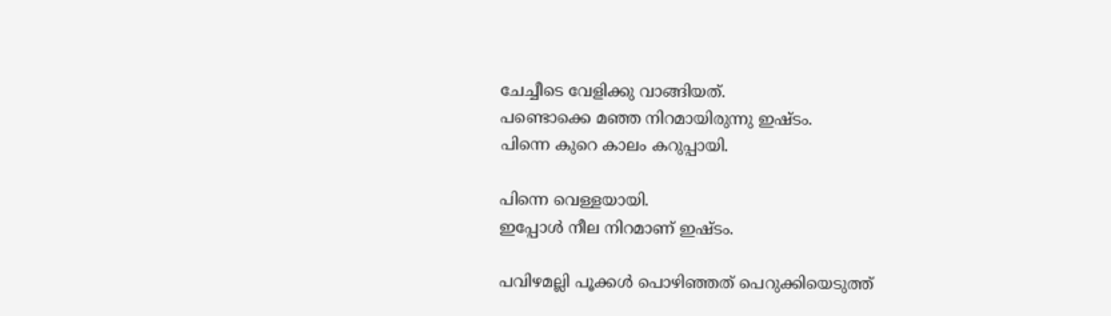ചേച്ചീടെ വേളിക്കു വാങ്ങിയത്.
പണ്ടൊക്കെ മഞ്ഞ നിറമായിരുന്നു ഇഷ്ടം.
പിന്നെ കുറെ കാലം കറുപ്പായി.

പിന്നെ വെള്ളയായി.
ഇപ്പോള്‍ നീല നിറമാണ് ഇഷ്ടം.

പവിഴമല്ലി പൂക്കള്‍ പൊഴിഞ്ഞത് പെറുക്കിയെടുത്ത്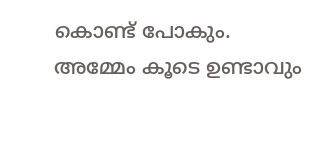കൊണ്ട് പോകും.
അമ്മേം കൂടെ ഉണ്ടാവും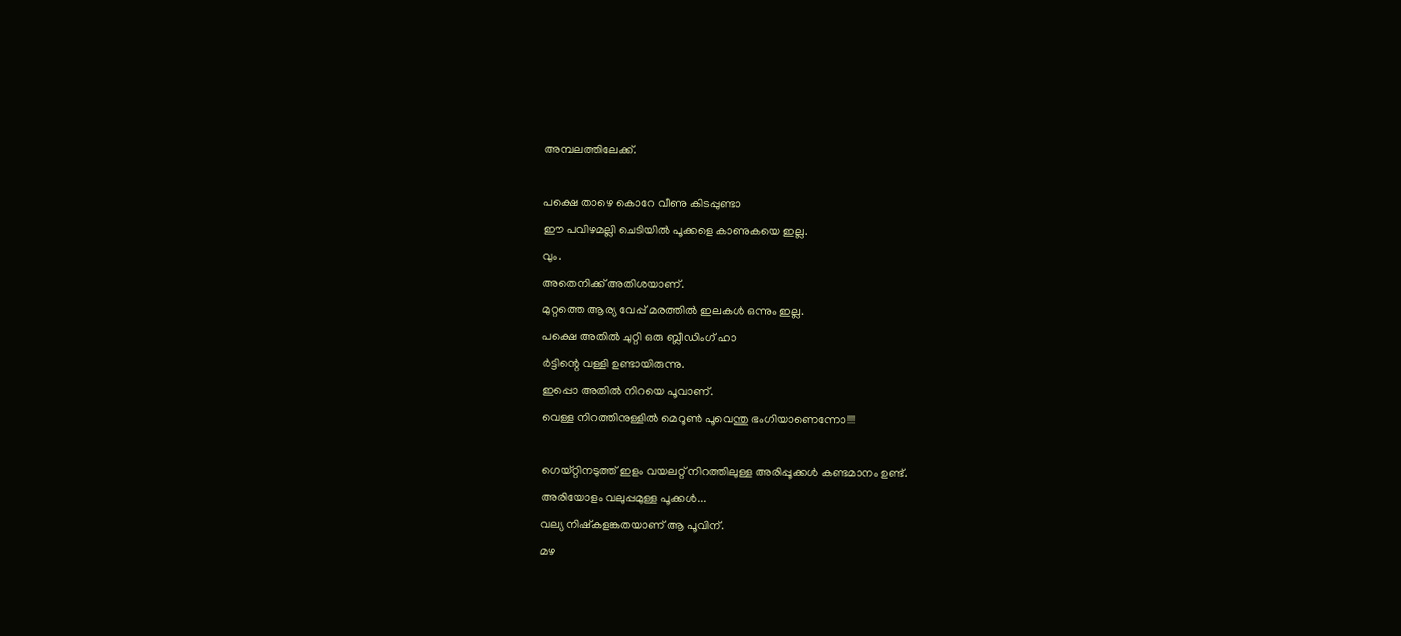അമ്പലത്തിലേക്ക്.

പക്ഷെ താഴെ കൊറേ വീണു കിടപ്പുണ്ടാ
ഈ പവിഴമല്ലി ചെടിയില്‍ പൂക്കളെ കാണുകയെ ഇല്ല.
വും.
അതെനിക്ക് അതിശയാണ്.
മുറ്റത്തെ ആര്യ വേപ്പ് മരത്തില്‍ ഇലകള്‍ ഒന്നും ഇല്ല.
പക്ഷെ അതില്‍ ചുറ്റി ഒരു ബ്ലീഡിംഗ് ഹാ
ര്‍ട്ടിന്റെ വള്ളി ഉണ്ടായിരുന്നു.
ഇപ്പൊ അതില്‍ നിറയെ പൂവാണ്.
വെള്ള നിറത്തിനുള്ളില്‍ മെറൂണ്‍ പൂവെന്തു ഭംഗിയാണെന്നോ!!!!

ഗെയ്റ്റിനടുത്ത് ഇളം വയലറ്റ് നിറത്തിലുള്ള അരിപ്പൂക്കള്‍ കണ്ടമാനം ഉണ്ട്.
അരിയോളം വലുപ്പമുള്ള പൂക്കള്‍...
വല്യ നിഷ്കളങ്കതയാണ് ആ പൂവിന്.
മഴ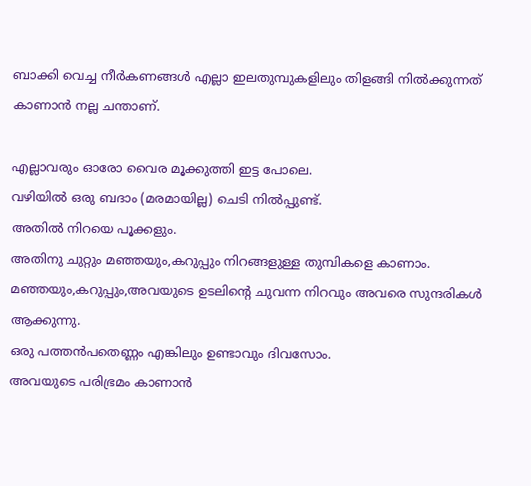ബാക്കി വെച്ച നീര്‍കണങ്ങള്‍ എല്ലാ ഇലതുമ്പുകളിലും തിളങ്ങി നില്‍ക്കുന്നത് കാണാന്‍ നല്ല ചന്താണ്.

എല്ലാവരും ഓരോ വൈര മൂക്കുത്തി ഇട്ട പോലെ.
വഴിയില്‍ ഒരു ബദാം (മരമായില്ല) ചെടി നില്‍പ്പുണ്ട്.
അതില്‍ നിറയെ പൂക്കളും.
അതിനു ചുറ്റും മഞ്ഞയും,കറുപ്പും നിറങ്ങളുള്ള തുമ്പികളെ കാണാം.
മഞ്ഞയും,കറുപ്പും,അവയുടെ ഉടലിന്‍റെ ചുവന്ന നിറവും അവരെ സുന്ദരികള്‍ ആക്കുന്നു.
ഒരു പത്തന്‍പതെണ്ണം എങ്കിലും ഉണ്ടാവും ദിവസോം.
അവയുടെ പരിഭ്രമം കാണാന്‍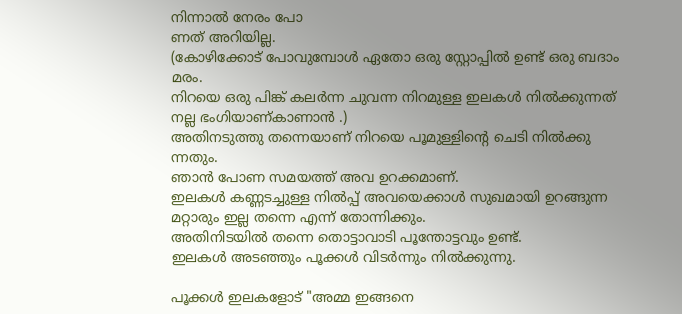നിന്നാല്‍ നേരം പോ
ണത് അറിയില്ല.
(കോഴിക്കോട് പോവുമ്പോള്‍ ഏതോ ഒരു സ്റ്റോപ്പില്‍ ഉണ്ട് ഒരു ബദാം മരം.
നിറയെ ഒരു പിങ്ക് കലര്‍ന്ന ചുവന്ന നിറമുള്ള ഇലകള്‍ നില്‍ക്കുന്നത് നല്ല ഭംഗിയാണ്കാണാന്‍ .)
അതിനടുത്തു തന്നെയാണ് നിറയെ പൂമുള്ളിന്റെ ചെടി നില്‍ക്കു
ന്നതും.
ഞാന്‍ പോണ സമയത്ത് അവ ഉറക്കമാണ്.
ഇലകള്‍ കണ്ണടച്ചുള്ള നില്‍പ്പ് അവയെക്കാള്‍ സുഖമായി ഉറങ്ങുന്ന മറ്റാരും ഇല്ല തന്നെ എന്ന് തോന്നിക്കും.
അതിനിടയില്‍ തന്നെ തൊട്ടാവാടി പൂന്തോട്ടവും ഉണ്ട്.
ഇലകള്‍ അടഞ്ഞും പൂക്കള്‍ വിടര്‍ന്നും നില്‍ക്കുന്നു.

പൂക്കള്‍ ഇലകളോട് "അമ്മ ഇങ്ങനെ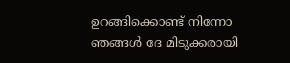ഉറങ്ങിക്കൊണ്ട് നിന്നോ ഞങ്ങള്‍ ദേ മിടുക്കരായി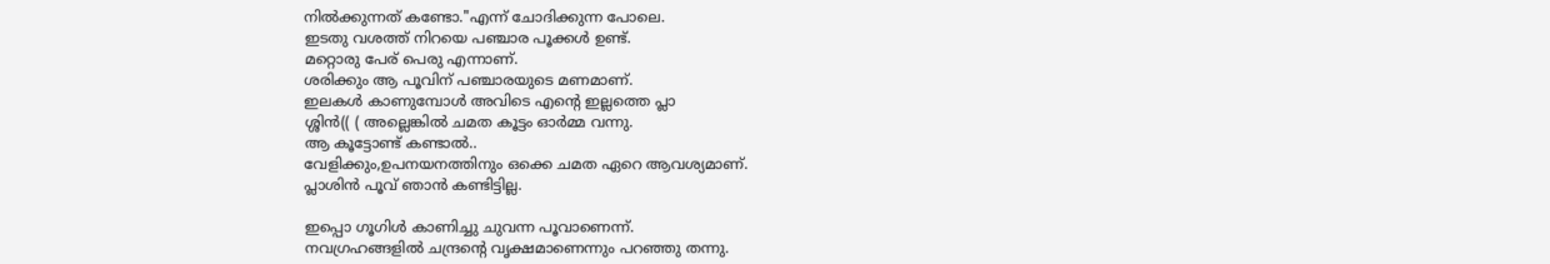നില്‍ക്കുന്നത് കണ്ടോ."എന്ന് ചോദിക്കുന്ന പോലെ.
ഇടതു വശത്ത് നിറയെ പഞ്ചാര പൂക്കള്‍ ഉണ്ട്.
മറ്റൊരു പേര് പെരു എന്നാണ്.
ശരിക്കും ആ പൂവിന് പഞ്ചാരയുടെ മണമാണ്.
ഇലകള്‍ കാണുമ്പോള്‍ അവിടെ എന്‍റെ ഇല്ലത്തെ പ്ലാ
ശ്ശിന്‍(( ( അല്ലെങ്കില്‍ ചമത കൂട്ടം ഓര്‍മ്മ വന്നു.
ആ കൂട്ടോണ്ട് കണ്ടാല്‍..
വേളിക്കും,ഉപനയനത്തിനും ഒക്കെ ചമത ഏറെ ആവശ്യമാണ്.
പ്ലാശിന്‍ പൂവ് ഞാന്‍ കണ്ടിട്ടില്ല.

ഇപ്പൊ ഗൂഗിള്‍ കാണിച്ചു ചുവന്ന പൂവാണെന്ന്.
നവഗ്രഹങ്ങളില്‍ ചന്ദ്രന്‍റെ വൃക്ഷമാണെന്നും പറഞ്ഞു തന്നു.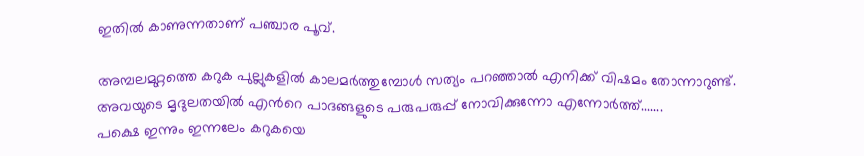ഇതില്‍ കാണുന്നതാണ് പഞ്ചാര പൂവ്.

അമ്പലമുറ്റത്തെ കറുക പുല്ലുകളില്‍ കാലമര്‍ത്തുമ്പോള്‍ സത്യം പറഞ്ഞാല്‍ എനിക്ക് വിഷമം തോന്നാറുണ്ട്.
അവയുടെ മൃദുലതയില്‍ എന്‍റെ പാദങ്ങളുടെ പരുപരുപ്പ് നോവിക്കുന്നോ എന്നോര്‍ത്ത്.......
പക്ഷെ ഇന്നും ഇന്നലേം കറുകയെ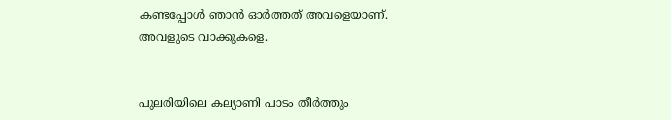കണ്ടപ്പോള്‍ ഞാന്‍ ഓര്‍ത്തത് അവളെയാണ്.
അവളുടെ വാക്കുകളെ.


പുലരിയിലെ കല്യാണി പാടം തീര്‍ത്തും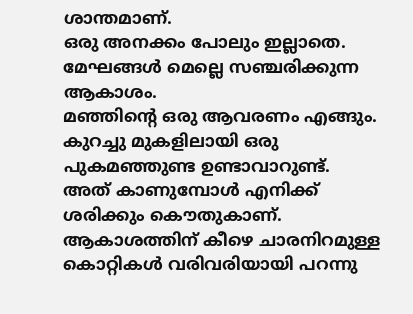ശാന്തമാണ്.
ഒരു അനക്കം പോലും ഇല്ലാതെ.
മേഘങ്ങള്‍ മെല്ലെ സഞ്ചരിക്കുന്ന ആകാശം.
മഞ്ഞിന്‍റെ ഒരു ആവരണം എങ്ങും.
കുറച്ചു മുകളിലായി ഒരു പുകമഞ്ഞുണ്ട ഉണ്ടാവാറുണ്ട്.
അത് കാണുമ്പോള്‍ എനിക്ക് ശരിക്കും കൌതുകാണ്.
ആകാശത്തിന് കീഴെ ചാരനിറമുള്ള കൊറ്റികള്‍ വരിവരിയായി പറന്നു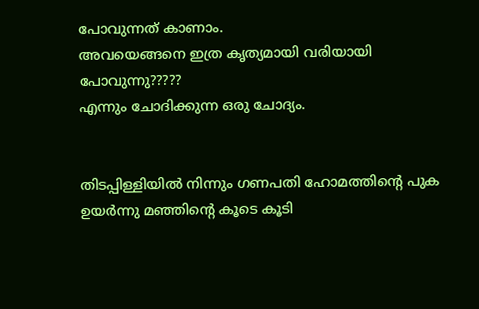പോവുന്നത് കാണാം.
അവയെങ്ങനെ ഇത്ര കൃത്യമായി വരിയായി പോവുന്നു?????
എന്നും ചോദിക്കുന്ന ഒരു ചോദ്യം.


തിടപ്പിള്ളിയില്‍ നിന്നും ഗണപതി ഹോമത്തിന്റെ പുക ഉയര്‍ന്നു മഞ്ഞിന്‍റെ കൂടെ കൂടി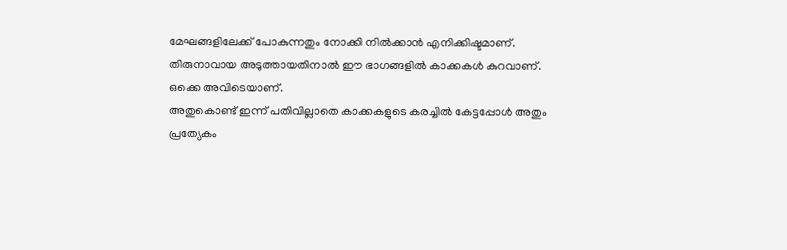മേഘങ്ങളിലേക്ക് പോകുന്നതും നോക്കി നില്‍ക്കാന്‍ എനിക്കിഷ്ടമാണ്.
തിരുനാവായ അടുത്തായതിനാല്‍ ഈ ഭാഗങ്ങളില്‍ കാക്കകള്‍ കുറവാണ്.
ഒക്കെ അവിടെയാണ്.
അതുകൊണ്ട് ഇന്ന് പതിവില്ലാതെ കാക്കകളുടെ കരച്ചില്‍ കേട്ടപ്പോള്‍ അതും പ്രത്യേകം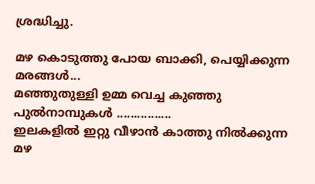ശ്രദ്ധിച്ചു.

മഴ കൊടുത്തു പോയ ബാക്കി, പെയ്യിക്കുന്ന മരങ്ങള്‍...
മഞ്ഞുതുള്ളി ഉമ്മ വെച്ച കുഞ്ഞു പുല്‍നാമ്പുകള്‍ ................
ഇലകളില്‍ ഇറ്റു വീഴാന്‍ കാത്തു നില്‍ക്കുന്ന മഴ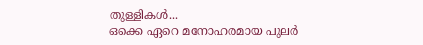തുള്ളികള്‍...
ഒക്കെ ഏറെ മനോഹരമായ പുലര്‍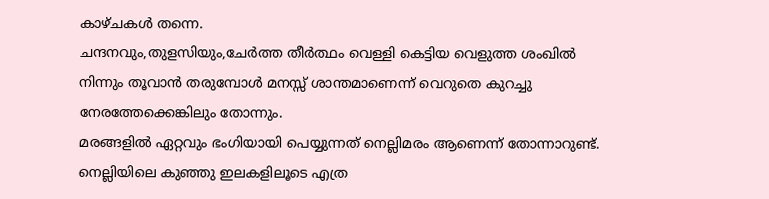കാഴ്ചകള്‍ തന്നെ.
ചന്ദനവും,തുളസിയും,ചേര്‍ത്ത തീര്‍ത്ഥം വെള്ളി കെട്ടിയ വെളുത്ത ശംഖില്‍ നിന്നും തൂവാന്‍ തരുമ്പോള്‍ മനസ്സ് ശാന്തമാണെന്ന് വെറുതെ കുറച്ചു നേരത്തേക്കെങ്കിലും തോന്നും.
മരങ്ങളില്‍ ഏറ്റവും ഭംഗിയായി പെയ്യുന്നത് നെല്ലിമരം ആണെന്ന് തോന്നാറുണ്ട്.
നെല്ലിയിലെ കുഞ്ഞു ഇലകളിലൂടെ എത്ര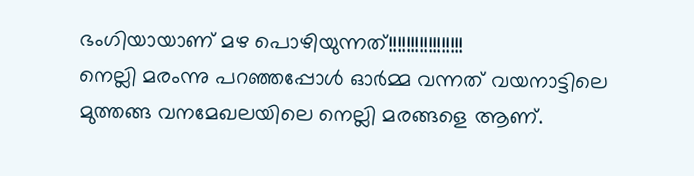ഭംഗിയായാണ് മഴ പൊഴിയുന്നത്!!!!!!!!!!!!!!!!!
നെല്ലി മരംന്നു പറഞ്ഞപ്പോള്‍ ഓര്‍മ്മ വന്നത് വയനാട്ടിലെ മുത്തങ്ങ വനമേഖലയിലെ നെല്ലി മരങ്ങളെ ആണ്.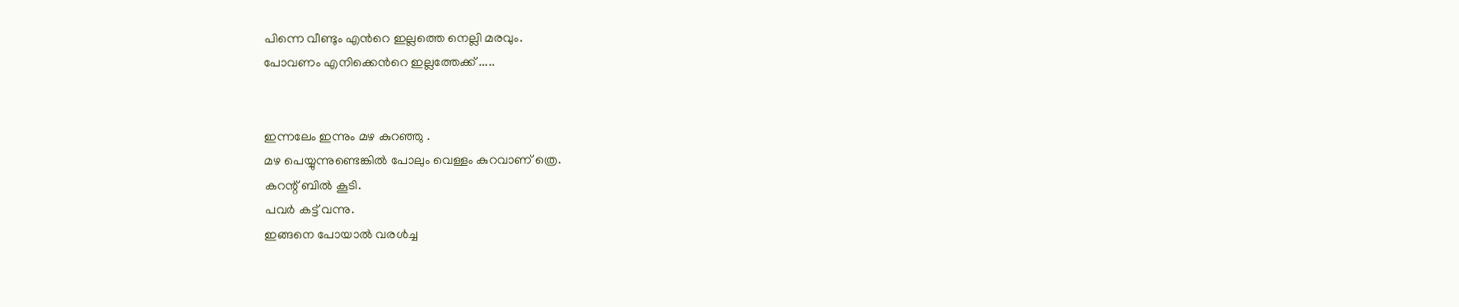പിന്നെ വീണ്ടും എന്‍റെ ഇല്ലത്തെ നെല്ലി മരവും.
പോവണം എനിക്കെന്‍റെ ഇല്ലത്തേക്ക് .....


ഇന്നലേം ഇന്നും മഴ കുറഞ്ഞു .
മഴ പെയ്യുന്നുണ്ടെങ്കില്‍ പോലും വെള്ളം കുറവാണ് ത്രെ.
കറന്റ് ബില്‍ കൂടി.
പവര്‍ കട്ട് വന്നു.
ഇങ്ങനെ പോയാല്‍ വരള്‍ച്ച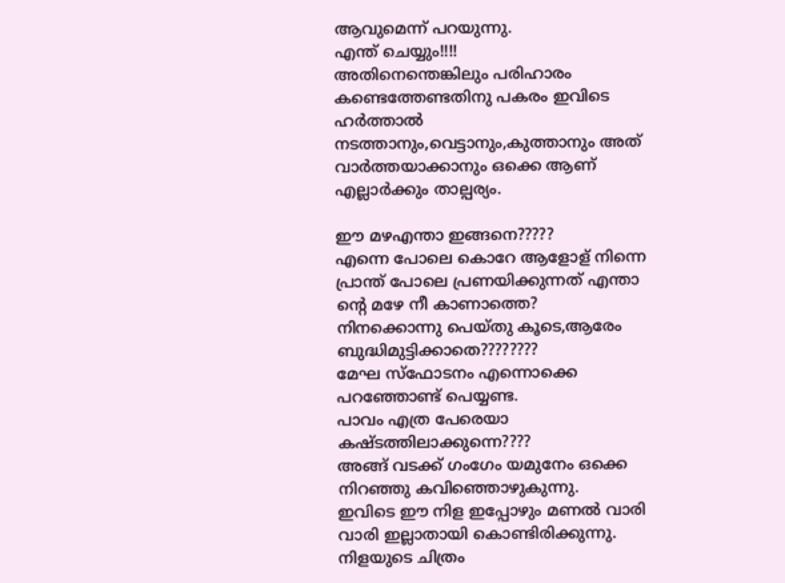ആവുമെന്ന് പറയുന്നു.
എന്ത് ചെയ്യും!!!!
അതിനെന്തെങ്കിലും പരിഹാരം കണ്ടെത്തേണ്ടതിനു പകരം ഇവിടെ ഹര്‍ത്താല്‍ നടത്താനും,വെട്ടാനും,കുത്താനും അത് വാര്‍ത്തയാക്കാനും ഒക്കെ ആണ് എല്ലാര്‍ക്കും താല്പര്യം.

ഈ മഴഎന്താ ഇങ്ങനെ?????
എന്നെ പോലെ കൊറേ ആളോള് നിന്നെ പ്രാന്ത് പോലെ പ്രണയിക്കുന്നത് എന്താ
ന്‍റെ മഴേ നീ കാണാത്തെ?
നിനക്കൊന്നു പെയ്തു കൂടെ,ആരേം ബുദ്ധിമുട്ടിക്കാതെ????????
മേഘ സ്ഫോടനം എന്നൊക്കെ പറഞ്ഞോണ്ട് പെയ്യണ്ട.
പാവം എത്ര പേരെയാ കഷ്ടത്തിലാക്കുന്നെ????
അങ്ങ് വടക്ക് ഗംഗേം യമുനേം ഒക്കെ നിറഞ്ഞു കവിഞ്ഞൊഴുകുന്നു.
ഇവിടെ ഈ നിള ഇപ്പോഴും മണല്‍ വാരി വാരി ഇല്ലാതായി കൊണ്ടിരിക്കുന്നു.
നിളയുടെ ചിത്രം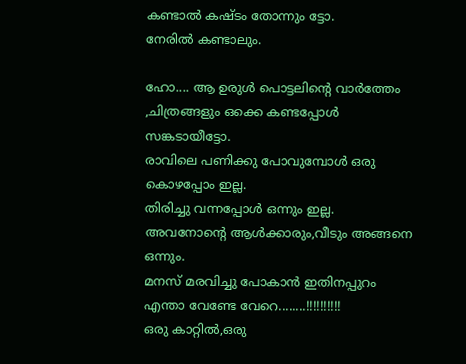കണ്ടാല്‍ കഷ്ടം തോന്നും ട്ടോ.
നേരില്‍ കണ്ടാലും.

ഹോ.... ആ ഉരുള്‍ പൊട്ടലിന്റെ വാര്‍ത്തേം ,ചിത്രങ്ങളും ഒക്കെ കണ്ടപ്പോള്‍ സങ്കടായീട്ടോ.
രാവിലെ പണിക്കു പോവുമ്പോള്‍ ഒരു കൊഴപ്പോം ഇല്ല.
തിരിച്ചു വന്നപ്പോള്‍ ഒന്നും ഇല്ല.
അവനോന്റെ ആള്‍ക്കാരും,വീടും അങ്ങനെ ഒന്നും.
മനസ് മരവിച്ചു പോകാന്‍ ഇതിനപ്പുറം എന്താ വേണ്ടേ വേറെ........!!!!!!!!!!
ഒരു കാറ്റില്‍,ഒരു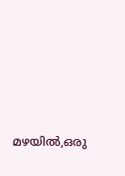മഴയില്‍,ഒരു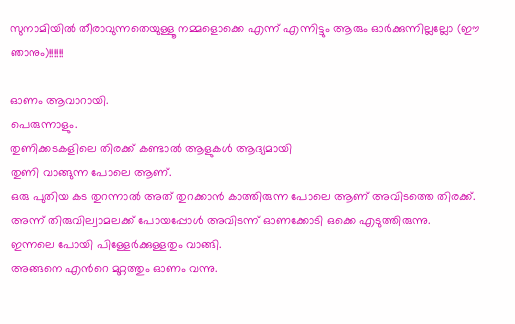സുനാമിയില്‍ തീരാവുന്നതെയുള്ളൂ നമ്മളൊക്കെ എന്ന് എന്നിട്ടും ആരും ഓര്‍ക്കുന്നില്ലല്ലോ (ഈ ഞാനും)!!!!!!

ഓണം ആവാറായി.
പെരുന്നാളും.
തുണിക്കടകളിലെ തിരക്ക് കണ്ടാല്‍ ആളുകള്‍ ആദ്യമായി
തുണി വാങ്ങുന്ന പോലെ ആണ്.
ഒരു പുതിയ കട തുറന്നാല്‍ അത് തുറക്കാന്‍ കാത്തിരുന്ന പോലെ ആണ് അവിടത്തെ തിരക്ക്.
അന്ന് തിരുവില്വാമലക്ക് പോയപ്പോള്‍ അവിടന്ന് ഓണക്കോടി ഒക്കെ എടുത്തിരുന്നു.
ഇന്നലെ പോയി പിള്ളേര്‍ക്കുള്ളതും വാങ്ങി.
അങ്ങനെ എന്‍റെ മുറ്റത്തും ഓണം വന്നു.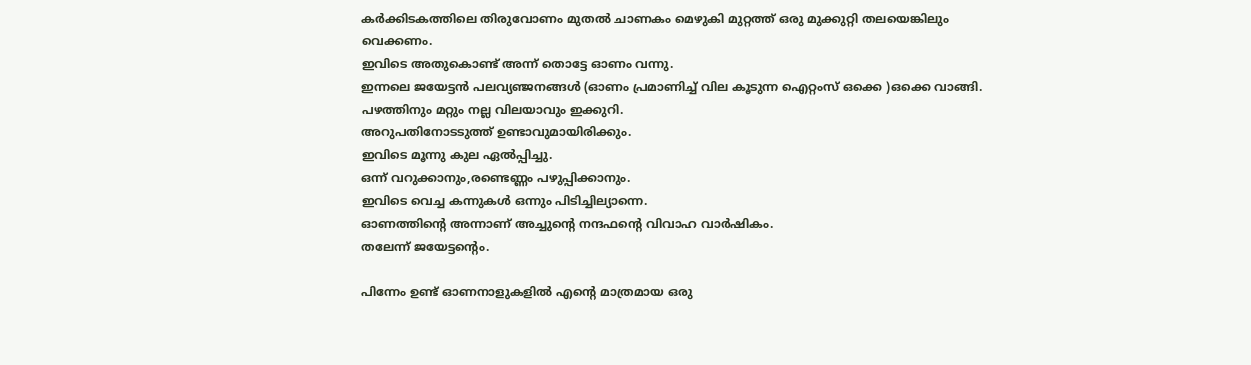കര്‍ക്കിടകത്തിലെ തിരുവോണം മുതല്‍ ചാണകം മെഴുകി മുറ്റത്ത് ഒരു മുക്കുറ്റി തലയെങ്കിലും വെക്കണം.
ഇവിടെ അതുകൊണ്ട് അന്ന് തൊട്ടേ ഓണം വന്നു.
ഇന്നലെ ജയേട്ടന്‍ പലവ്യഞ്ജനങ്ങള്‍ (ഓണം പ്രമാണിച്ച് വില കൂടുന്ന ഐറ്റംസ് ഒക്കെ )ഒക്കെ വാങ്ങി.
പഴത്തിനും മറ്റും നല്ല വിലയാവും ഇക്കുറി.
അറുപതിനോടടുത്ത് ഉണ്ടാവുമായിരിക്കും.
ഇവിടെ മൂന്നു കുല ഏല്‍പ്പിച്ചു.
ഒന്ന് വറുക്കാനും,രണ്ടെണ്ണം പഴുപ്പിക്കാനും.
ഇവിടെ വെച്ച കന്നുകള്‍ ഒന്നും പിടിച്ചില്യാന്നെ.
ഓണത്തിന്റെ അന്നാണ് അച്ചുന്റെ നന്ദഫന്റെ വിവാഹ വാര്‍ഷികം.
തലേന്ന് ജയേട്ടന്റെം.

പിന്നേം ഉണ്ട് ഓണനാളുകളില്‍ എന്‍റെ മാത്രമായ ഒരു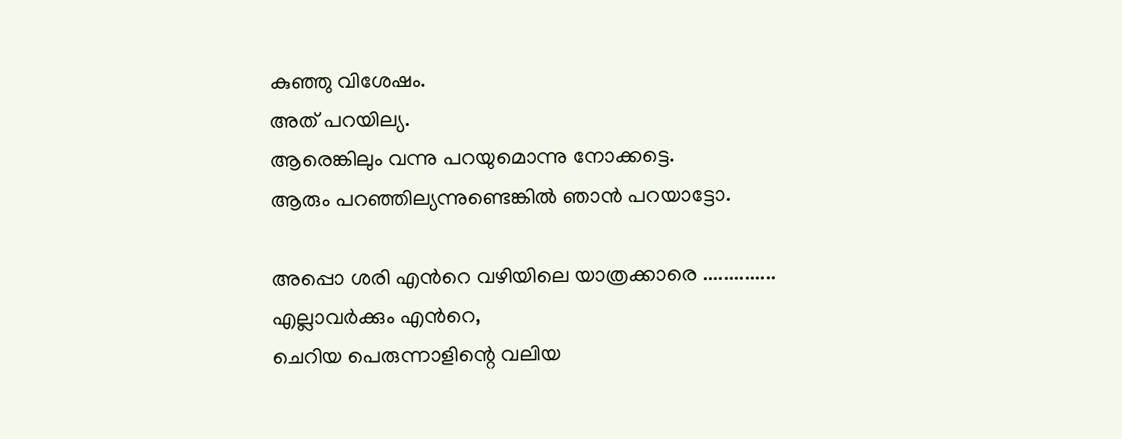കുഞ്ഞു വിശേഷം.
അത് പറയില്യ.
ആരെങ്കിലും വന്നു പറയുമൊന്നു നോക്കട്ടെ.
ആരും പറഞ്ഞില്യന്നുണ്ടെങ്കില്‍ ഞാന്‍ പറയാട്ടോ.

അപ്പൊ ശരി എന്‍റെ വഴിയിലെ യാത്രക്കാരെ ..............
എല്ലാവര്‍ക്കും എന്‍റെ,
ചെറിയ പെരുന്നാളിന്റെ വലിയ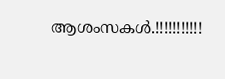ആശംസകള്‍.!!!!!!!!!!!